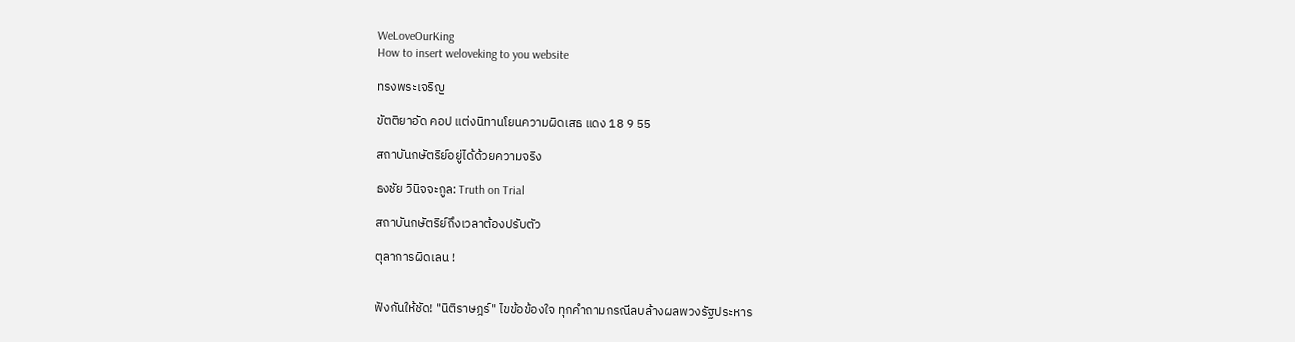WeLoveOurKing
How to insert weloveking to you website

ทรงพระเจริญ

ขัตติยาอัด คอป แต่งนิทานโยนความผิดเสธ แดง 18 9 55

สถาบันกษัตริย์อยู่ได้ด้วยความจริง

ธงชัย วินิจจะกูล: Truth on Trial

สถาบันกษัตริย์ถึงเวลาต้องปรับตัว

ตุลาการผิดเลน !


ฟังกันให้ชัด! "นิติราษฎร์" ไขข้อข้องใจ ทุกคำถามกรณีลบล้างผลพวงรัฐประหาร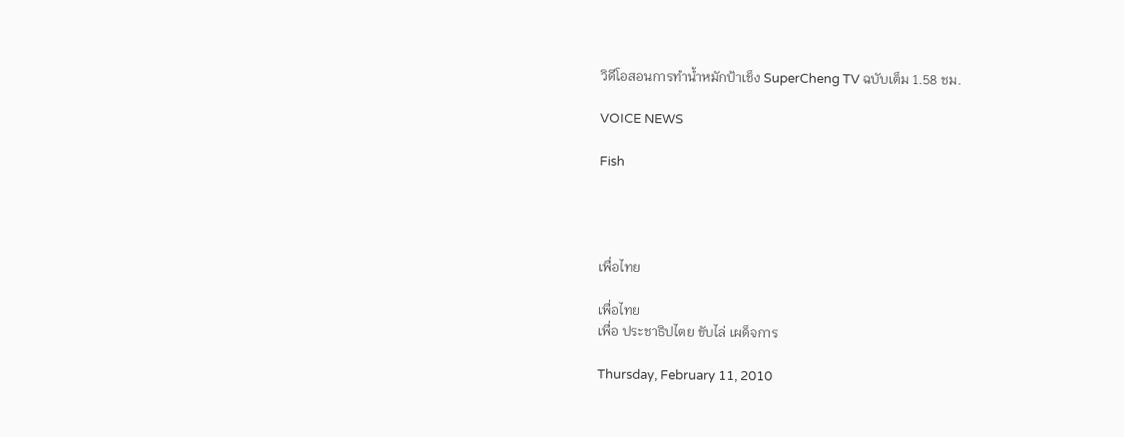วิดีโอสอนการทำน้ำหมักป้าเช็ง SuperCheng TV ฉบับเต็ม 1.58 ชม.

VOICE NEWS

Fish




เพื่อไทย

เพื่อไทย
เพื่อ ประชาธิปไตย ขับไล่ เผด็จการ

Thursday, February 11, 2010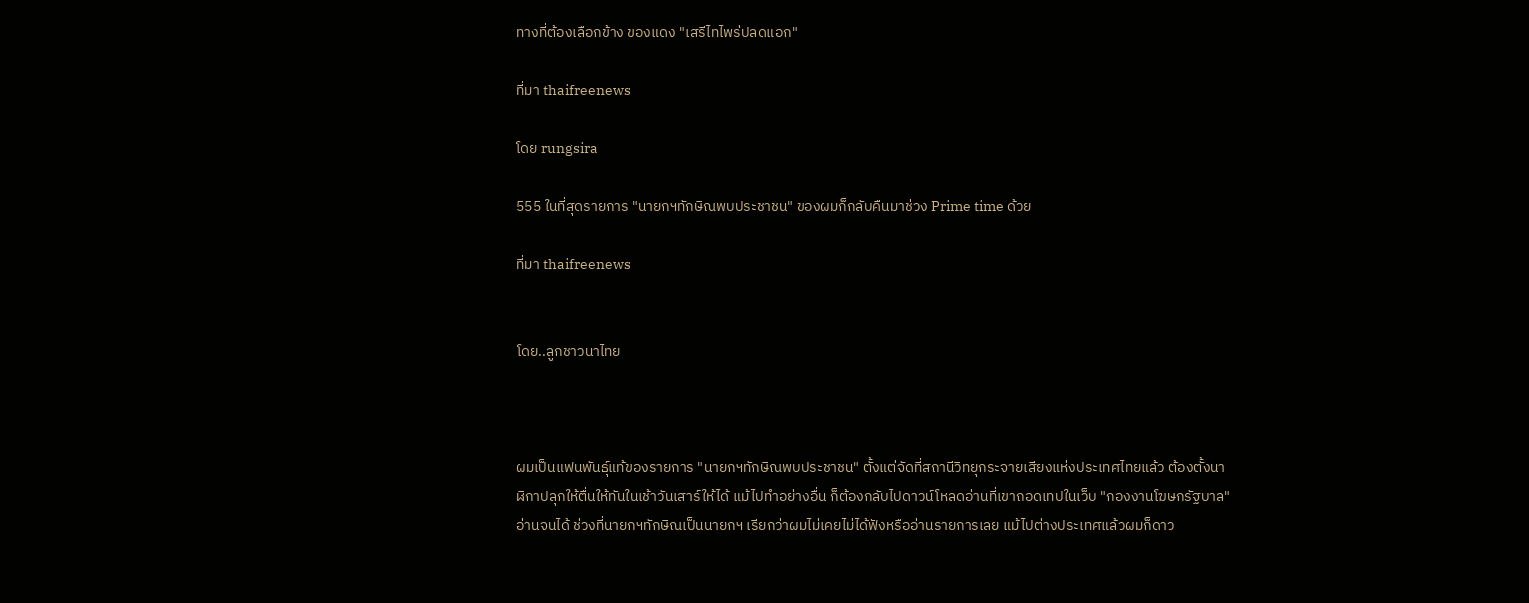ทางที่ต้องเลือกข้าง ของแดง "เสรีไทไพร่ปลดแอก"

ที่มา thaifreenews

โดย rungsira

555 ในที่สุดรายการ "นายกฯทักษิณพบประชาชน" ของผมก็กลับคืนมาช่วง Prime time ด้วย

ที่มา thaifreenews


โดย..ลูกชาวนาไทย



ผมเป็นแฟนพันธุ์แท้ของรายการ "นายกฯทักษิณพบประชาชน" ตั้งแต่จัดที่สถานีวิทยุกระจายเสียงแห่งประเทศไทยแล้ว ต้องตั้งนาฬิกาปลุกให้ตื่นให้ทันในเช้าวันเสาร์ให้ได้ แม้ไปทำอย่างอื่น ก็ต้องกลับไปดาวน์โหลดอ่านที่เขาถอดเทปในเว็บ "กองงานโฆษกรัฐบาล" อ่านจนได้ ช่วงที่นายกฯทักษิณเป็นนายกฯ เรียกว่าผมไม่เคยไม่ได้ฟังหรืออ่านรายการเลย แม้ไปต่างประเทศแล้วผมก็ดาว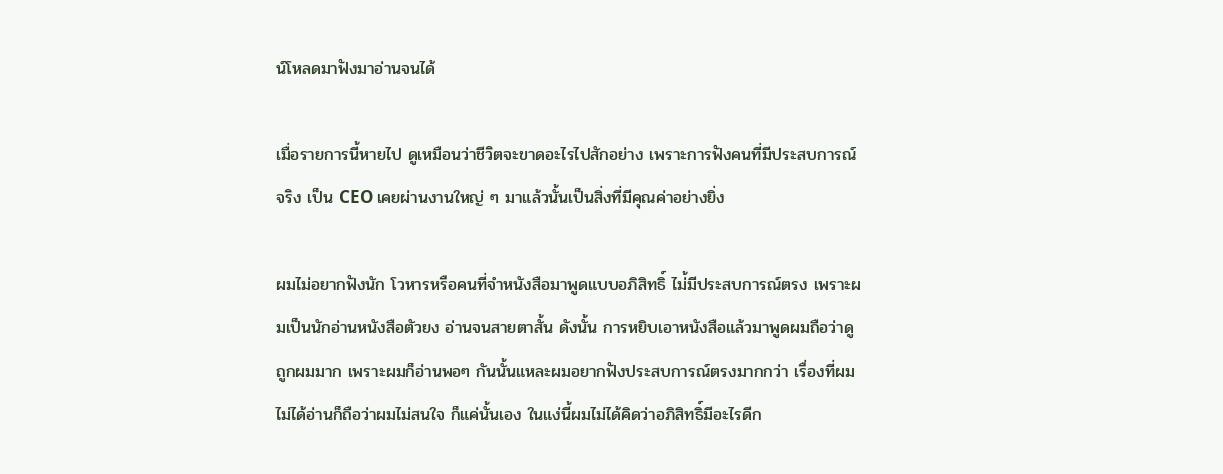น์โหลดมาฟังมาอ่านจนได้

เมื่อรายการนี้หายไป ดูเหมือนว่าชีวิตจะขาดอะไรไปสักอย่าง เพราะการฟังคนที่มีประสบการณ์จริง เป็น CEO เคยผ่านงานใหญ่ ๆ มาแล้วนั้นเป็นสิ่งที่มีคุณค่าอย่างยิ่ง

ผมไม่อยากฟังนัก โวหารหรือคนที่จำหนังสือมาพูดแบบอภิสิทธิ์ ไม่้มีประสบการณ์ตรง เพราะผมเป็นนักอ่านหนังสือตัวยง อ่านจนสายตาสั้น ดังนั้น การหยิบเอาหนังสือแล้วมาพูดผมถือว่าดูถูกผมมาก เพราะผมก็อ่านพอๆ กันนั้นแหละผมอยากฟังประสบการณ์ตรงมากกว่า เรื่องที่ผมไม่ได้อ่านก็ถือว่าผมไม่สนใจ ก็แค่นั้นเอง ในแง่นี้ผมไม่ได้คิดว่าอภิสิทธิ์มีอะไรดีก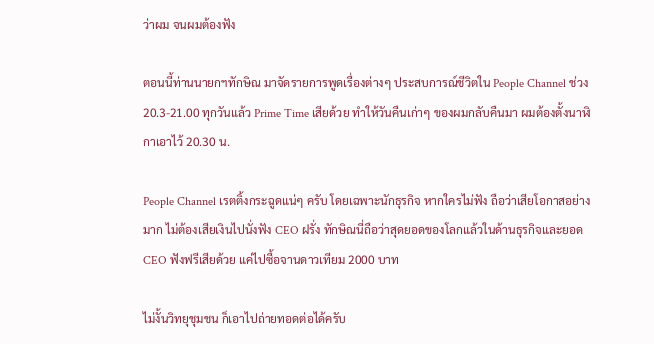ว่าผม จนผมต้องฟัง

ตอนนี้ท่านนายกฯทักษิณ มาจัดรายการพูดเรื่องต่างๆ ประสบการณ์ชีวิตใน People Channel ช่วง 20.3-21.00 ทุกวันแล้ว Prime Time เสียด้วย ทำให้วันคืนเก่าๆ ของผมกลับคืนมา ผมต้องตั้งนาฬิกาเอาไว้ 20.30 น.

People Channel เรตติ้งกระฉูดแน่ๆ ครับ โดยเฉพาะนักธุรกิจ หากใครไม่ฟัง ถือว่าเสียโอกาสอย่างมาก ไม่ต้องเสียเงินไปนั่งฟัง CEO ฝรั่ง ทักษิณนี่ถือว่าสุดยอดของโลกแล้วในด้านธุรกิจและยอด CEO ฟังฟรีเสียด้วย แค่ไปซื้อจานดาวเทียม 2000 บาท

ไม่งั้นวิทยุชุมชน ก็เอาไปถ่ายทอดต่อได้ครับ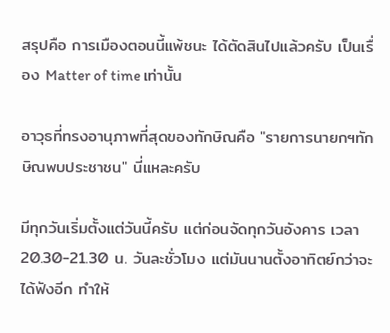สรุปคือ การเมืองตอนนี้แพ้ชนะ ได้ตัดสินไปแล้วครับ เป็นเรื่อง Matter of time เท่านั้น

อาวุธที่ทรงอานุภาพที่สุดของทักษิณคือ "รายการนายกฯทักษิณพบประชาชน" นี่แหละครับ

มีทุกวันเริ่มตั้งแต่วันนี้ครับ แต่ก่อนจัดทุกวันอังคาร เวลา 20.30-21.30 น. วันละชั่วโมง แต่มันนานตั้งอาทิตย์กว่าจะได้ฟังอีก ทำให้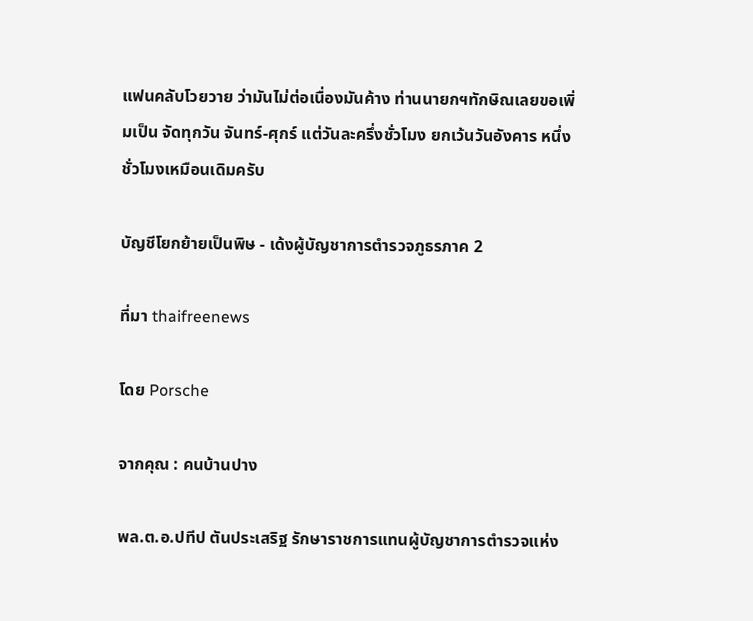แฟนคลับโวยวาย ว่ามันไม่ต่อเนื่องมันค้าง ท่านนายกฯทักษิณเลยขอเพิ่มเป็น จัดทุกวัน จันทร์-ศุกร์ แต่วันละครึ่งชั่วโมง ยกเว้นวันอังคาร หนึ่งชั่วโมงเหมือนเดิมครับ

บัญชีโยกย้ายเป็นพิษ - เด้งผู้บัญชาการตำรวจภูธรภาค 2

ที่มา thaifreenews

โดย Porsche

จากคุณ : คนบ้านปาง

พล.ต.อ.ปทีป ตันประเสริฐ รักษาราชการแทนผู้บัญชาการตำรวจแห่ง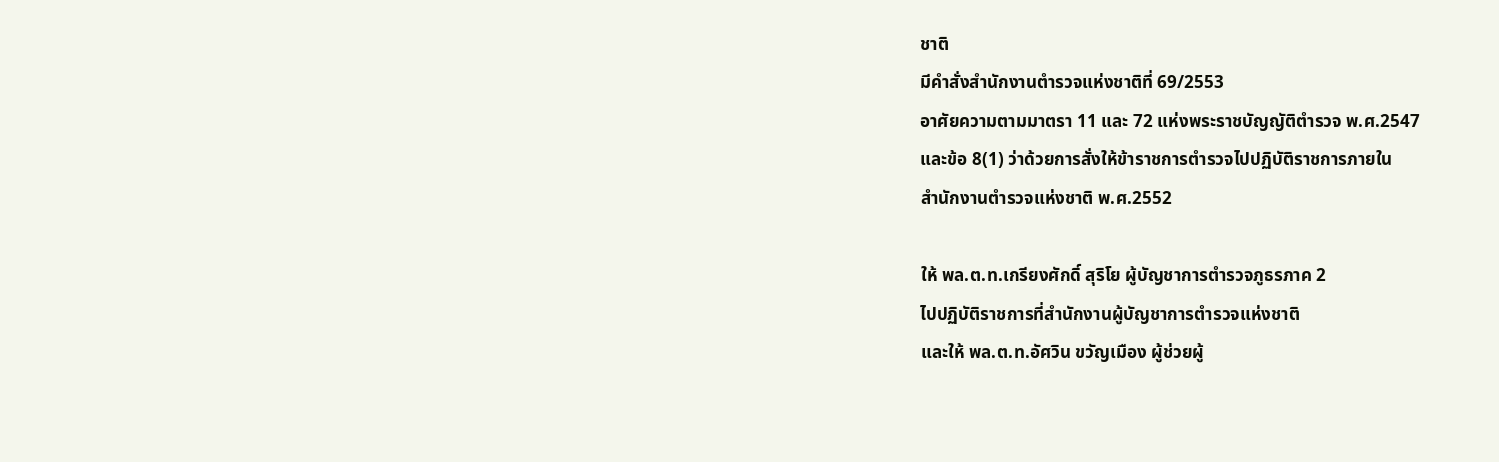ชาติ
มีคำสั่งสำนักงานตำรวจแห่งชาติที่ 69/2553
อาศัยความตามมาตรา 11 และ 72 แห่งพระราชบัญญัติตำรวจ พ.ศ.2547
และข้อ 8(1) ว่าด้วยการสั่งให้ข้าราชการตำรวจไปปฏิบัติราชการภายใน
สำนักงานตำรวจแห่งชาติ พ.ศ.2552

ให้ พล.ต.ท.เกรียงศักดิ์ สุริโย ผู้บัญชาการตำรวจภูธรภาค 2
ไปปฏิบัติราชการที่สำนักงานผู้บัญชาการตำรวจแห่งชาติ
และให้ พล.ต.ท.อัศวิน ขวัญเมือง ผู้ช่วยผู้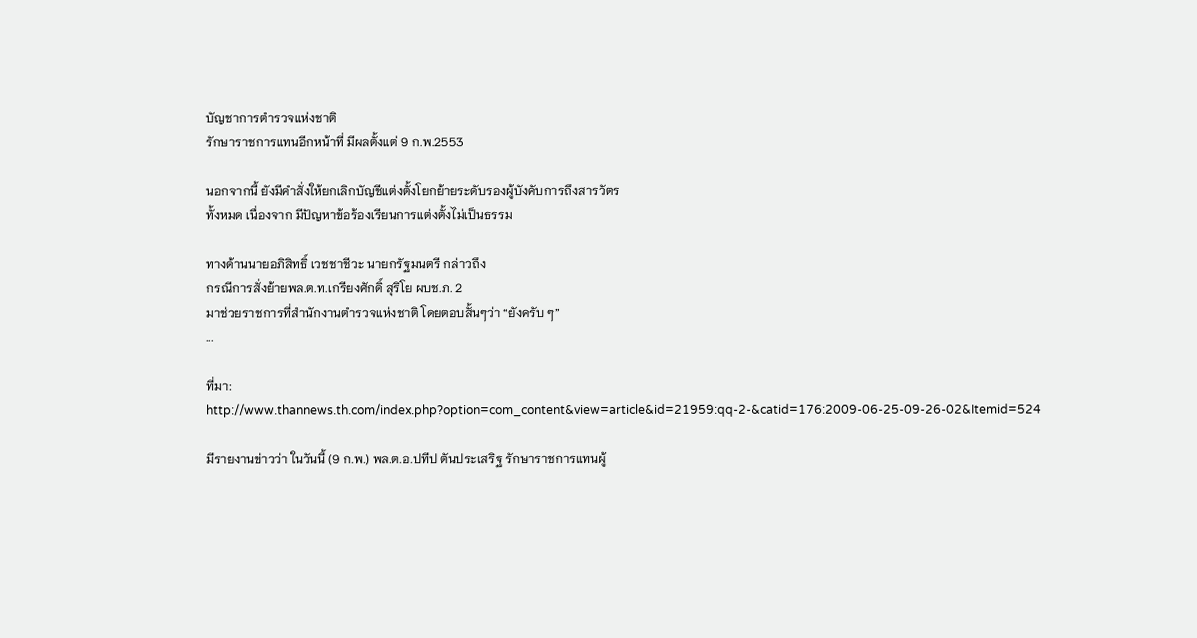บัญชาการตำรวจแห่งชาติ
รักษาราชการแทนอีกหน้าที่ มีผลตั้งแต่ 9 ก.พ.2553

นอกจากนี้ ยังมีคำสั่งให้ยกเลิกบัญชีแต่งตั้งโยกย้ายระดับรองผู้บังคับการถึงสารวัตร
ทั้งหมด เนื่องจาก มีปัญหาข้อร้องเรียนการแต่งตั้งไม่เป็นธรรม

ทางด้านนายอภิสิทธิ์ เวชชาชีวะ นายกรัฐมนตรี กล่าวถึง
กรณีการสั่งย้ายพล.ต.ท.เกรียงศักดิ์ สุริโย ผบช.ภ. 2
มาช่วยราชการที่สำนักงานตำรวจแห่งชาติ โดยตอบสั้นๆว่า “ยังครับ ๆ”
...

ที่มา: http://www.thannews.th.com/index.php?option=com_content&view=article&id=21959:qq-2-&catid=176:2009-06-25-09-26-02&Itemid=524

มีรายงานข่าวว่า ในวันนี้ (9 ก.พ.) พล.ต.อ.ปทีป ตันประเสริฐ รักษาราชการแทนผู้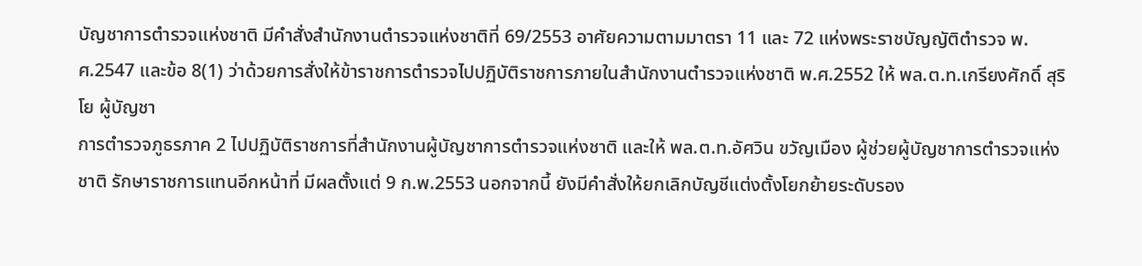บัญชาการตำรวจแห่งชาติ มีคำสั่งสำนักงานตำรวจแห่งชาติที่ 69/2553 อาศัยความตามมาตรา 11 และ 72 แห่งพระราชบัญญัติตำรวจ พ.ศ.2547 และข้อ 8(1) ว่าด้วยการสั่งให้ข้าราชการตำรวจไปปฏิบัติราชการภายในสำนักงานตำรวจแห่งชาติ พ.ศ.2552 ให้ พล.ต.ท.เกรียงศักดิ์ สุริโย ผู้บัญชา
การตำรวจภูธรภาค 2 ไปปฏิบัติราชการที่สำนักงานผู้บัญชาการตำรวจแห่งชาติ และให้ พล.ต.ท.อัศวิน ขวัญเมือง ผู้ช่วยผู้บัญชาการตำรวจแห่งชาติ รักษาราชการแทนอีกหน้าที่ มีผลตั้งแต่ 9 ก.พ.2553 นอกจากนี้ ยังมีคำสั่งให้ยกเลิกบัญชีแต่งตั้งโยกย้ายระดับรอง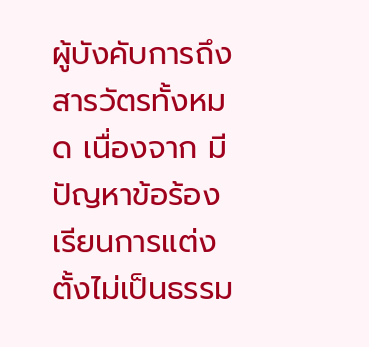ผู้บังคับการถึงสารวัตรทั้งหมด เนื่องจาก มีปัญหาข้อร้องเรียนการแต่งตั้งไม่เป็นธรรม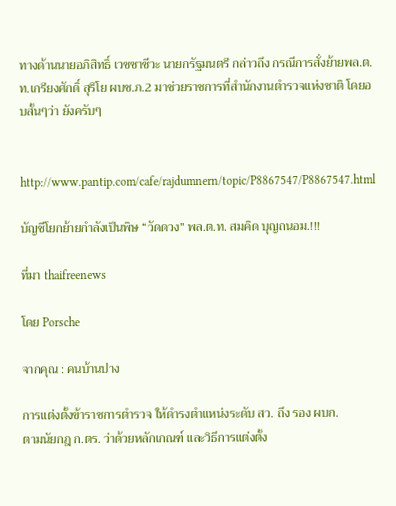ทางด้านนายอภิสิทธิ์ เวชชาชีวะ นายกรัฐมนตรี กล่าวถึง กรณีการสั่งย้ายพล.ต.ท.เกรียงศักดิ์ สุริโย ผบช.ภ.2 มาช่วยราชการที่สำนักงานตำรวจแห่งชาติ โดยอบสั้นๆว่า ยังครับๆ


http://www.pantip.com/cafe/rajdumnern/topic/P8867547/P8867547.html

บัญชีโยกย้ายกำลังเป็นพิษ “วัดดวง” พล.ต.ท. สมคิด บุญถนอม.!!!

ที่มา thaifreenews

โดย Porsche

จากคุณ : คนบ้านปาง

การแต่งตั้งข้าราชการตำรวจ ให้ดำรงตำแหน่งระดับ สว. ถึง รอง ผบก.
ตามนัยกฎ ก.ตร. ว่าด้วยหลักเกณฑ์ และวิธีการแต่งตั้ง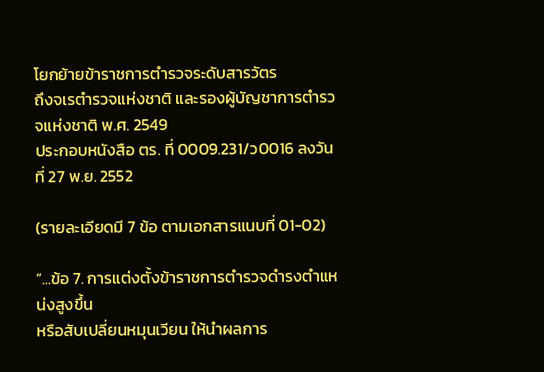โยกย้ายข้าราชการตำรวจระดับสารวัตร
ถึงจเรตำรวจแห่งชาติ และรองผู้บัญชาการตำรวจแห่งชาติ พ.ศ. 2549
ประกอบหนังสือ ตร. ที่ 0009.231/ว0016 ลงวันที่ 27 พ.ย. 2552

(รายละเอียดมี 7 ข้อ ตามเอกสารแนบที่ 01-02)

“...ข้อ 7. การแต่งตั้งข้าราชการตำรวจดำรงตำแหน่งสูงขึ้น
หรือสับเปลี่ยนหมุนเวียน ให้นำผลการ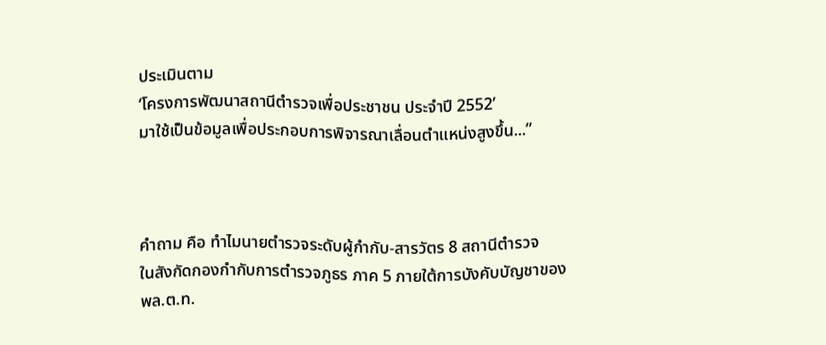ประเมินตาม
‘โครงการพัฒนาสถานีตำรวจเพื่อประชาชน ประจำปี 2552’
มาใช้เป็นข้อมูลเพื่อประกอบการพิจารณาเลื่อนตำแหน่งสูงขึ้น...”



คำถาม คือ ทำไมนายตำรวจระดับผู้กำกับ-สารวัตร 8 สถานีตำรวจ
ในสังกัดกองกำกับการตำรวจภูธร ภาค 5 ภายใต้การบังคับบัญชาของ
พล.ต.ท.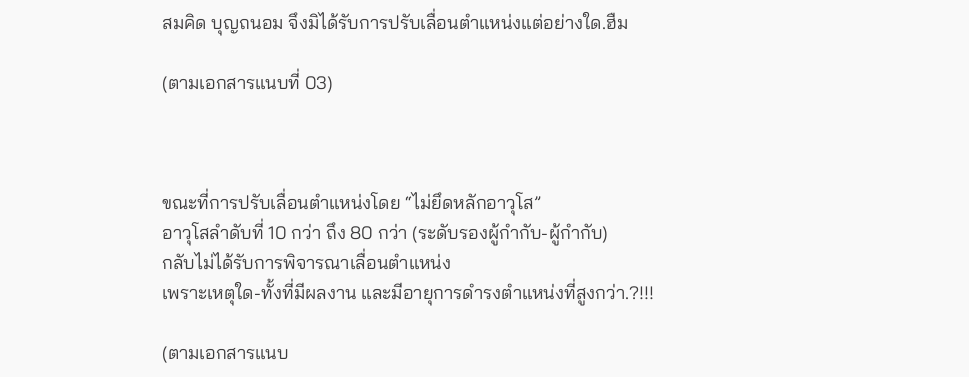สมคิด บุญถนอม จึงมิได้รับการปรับเลื่อนตำแหน่งแต่อย่างใด.ฮืม

(ตามเอกสารแนบที่ 03)



ขณะที่การปรับเลื่อนตำแหน่งโดย “ไม่ยึดหลักอาวุโส”
อาวุโสลำดับที่ 10 กว่า ถึง 80 กว่า (ระดับรองผู้กำกับ-ผู้กำกับ)
กลับไม่ได้รับการพิจารณาเลื่อนตำแหน่ง
เพราะเหตุใด-ทั้งที่มีผลงาน และมีอายุการดำรงตำแหน่งที่สูงกว่า.?!!!

(ตามเอกสารแนบ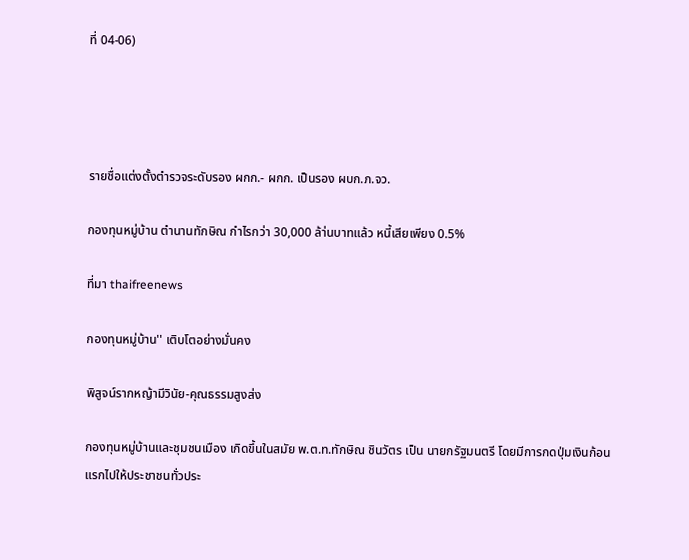ที่ 04-06)




รายชื่อแต่งตั้งตำรวจระดับรอง ผกก.- ผกก. เป็นรอง ผบก.ภ.จว.

กองทุนหมู่บ้าน ตำนานทักษิณ กำไรกว่า 30,000 ล้า่นบาทแล้ว หนี้เสียเพียง 0.5%

ที่มา thaifreenews

กองทุนหมู่บ้าน'' เติบโตอย่างมั่นคง

พิสูจน์รากหญ้ามีวินัย-คุณธรรมสูงส่ง

กองทุนหมู่บ้านและชุมชนเมือง เกิดขึ้นในสมัย พ.ต.ท.ทักษิณ ชินวัตร เป็น นายกรัฐมนตรี โดยมีการกดปุ่มเงินก้อนแรกไปให้ประชาชนทั่วประ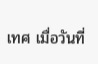เทศ เมื่อวันที่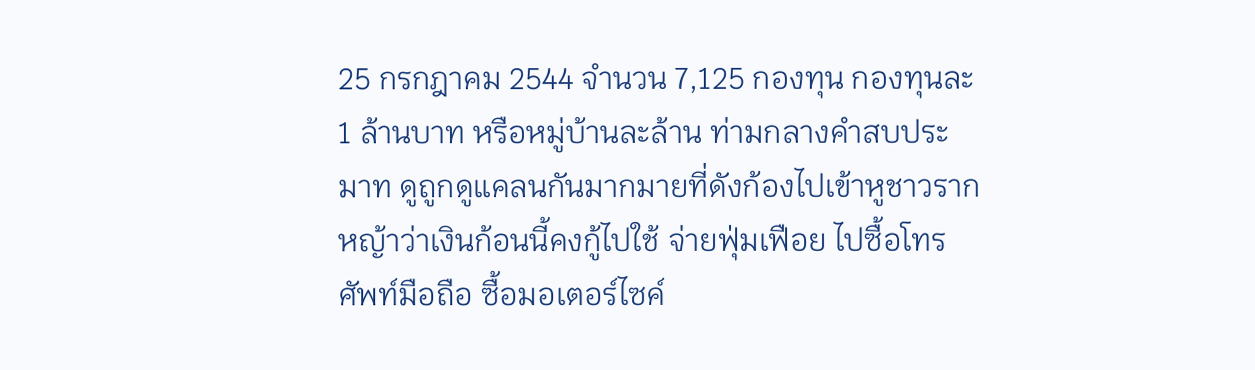25 กรกฎาคม 2544 จำนวน 7,125 กองทุน กองทุนละ 1 ล้านบาท หรือหมู่บ้านละล้าน ท่ามกลางคำสบประมาท ดูถูกดูแคลนกันมากมายที่ดังก้องไปเข้าหูชาวรากหญ้าว่าเงินก้อนนี้คงกู้ไปใช้ จ่ายฟุ่มเฟือย ไปซื้อโทรศัพท์มือถือ ซื้อมอเตอร์ไซค์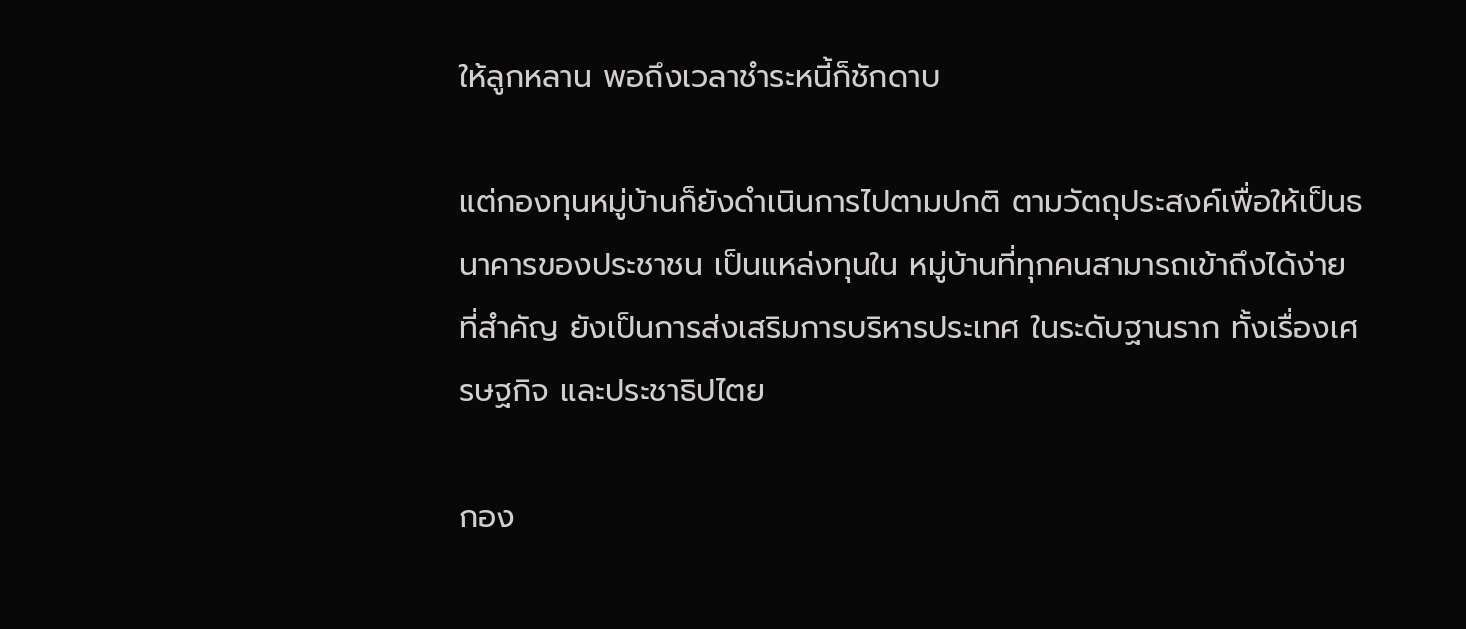ให้ลูกหลาน พอถึงเวลาชำระหนี้ก็ชักดาบ

แต่กองทุนหมู่บ้านก็ยังดำเนินการไปตามปกติ ตามวัตถุประสงค์เพื่อให้เป็นธนาคารของประชาชน เป็นแหล่งทุนใน หมู่บ้านที่ทุกคนสามารถเข้าถึงได้ง่าย ที่สำคัญ ยังเป็นการส่งเสริมการบริหารประเทศ ในระดับฐานราก ทั้งเรื่องเศรษฐกิจ และประชาธิปไตย

กอง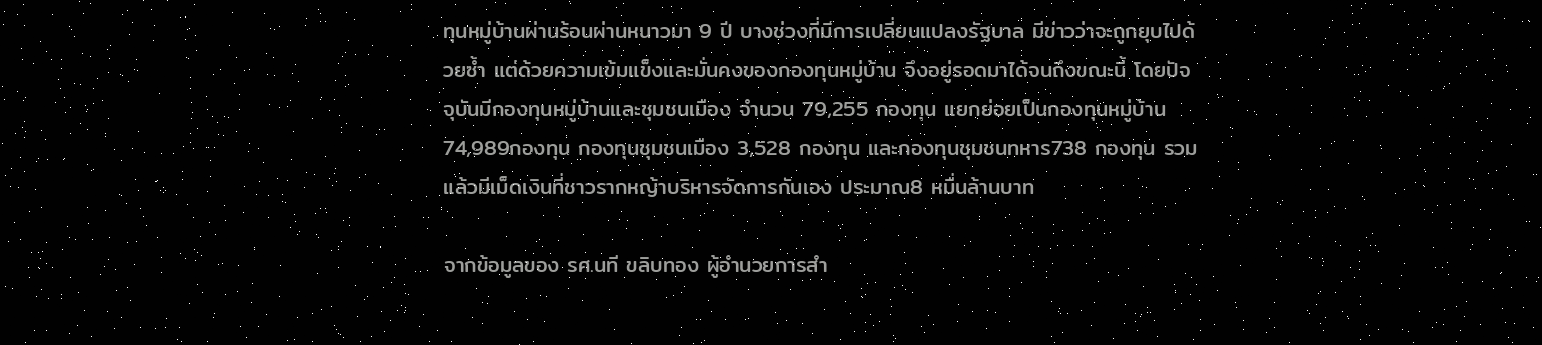ทุนหมู่บ้านผ่านร้อนผ่านหนาวมา 9 ปี บางช่วงที่มีการเปลี่ยนแปลงรัฐบาล มีข่าวว่าจะถูกยุบไปด้วยซ้ำ แต่ด้วยความเข้มแข็งและมั่นคงของกองทุนหมู่บ้าน จึงอยู่รอดมาได้จนถึงขณะนี้ โดยปัจจุบันมีกองทุนหมู่บ้านและชุมชนเมือง จำนวน 79,255 กองทุน แยกย่อยเป็นกองทุนหมู่บ้าน74,989กองทุน กองทุนชุมชนเมือง 3,528 กองทุน และกองทุนชุมชนทหาร738 กองทุน รวมแล้วมีเม็ดเงินที่ชาวรากหญ้าบริหารจัดการกันเอง ประมาณ8 หมื่นล้านบาท

จากข้อมูลของ รศ.นที ขลิบทอง ผู้อำนวยการสำ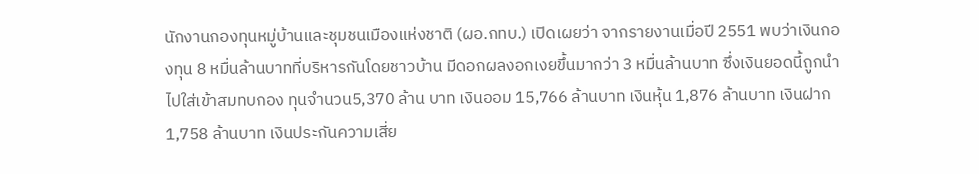นักงานกองทุนหมู่บ้านและชุมชนเมืองแห่งชาติ (ผอ.กทบ.) เปิดเผยว่า จากรายงานเมื่อปี 2551 พบว่าเงินกองทุน 8 หมื่นล้านบาทที่บริหารกันโดยชาวบ้าน มีดอกผลงอกเงยขึ้นมากว่า 3 หมื่นล้านบาท ซึ่งเงินยอดนี้ถูกนำไปใส่เข้าสมทบกอง ทุนจำนวน5,370 ล้าน บาท เงินออม 15,766 ล้านบาท เงินหุ้น 1,876 ล้านบาท เงินฝาก 1,758 ล้านบาท เงินประกันความเสี่ย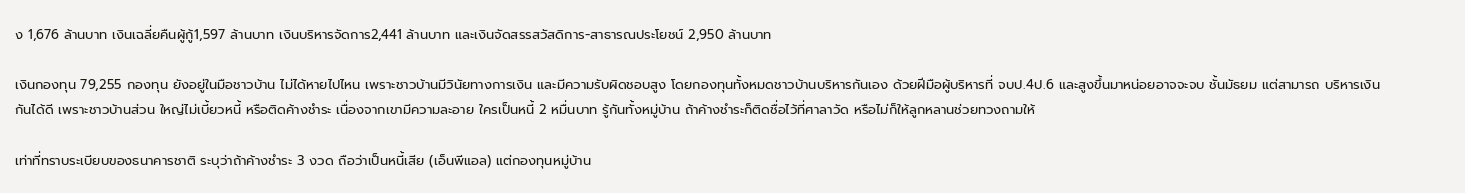ง 1,676 ล้านบาท เงินเฉลี่ยคืนผู้กู้1,597 ล้านบาท เงินบริหารจัดการ2,441 ล้านบาท และเงินจัดสรรสวัสดิการ-สาธารณประโยชน์ 2,950 ล้านบาท

เงินกองทุน 79,255 กองทุน ยังอยู่ในมือชาวบ้าน ไม่ได้หายไปไหน เพราะชาวบ้านมีวินัยทางการเงิน และมีความรับผิดชอบสูง โดยกองทุนทั้งหมดชาวบ้านบริหารกันเอง ด้วยฝีมือผู้บริหารที่ จบป.4ป.6 และสูงขึ้นมาหน่อยอาจจะจบ ชั้นมัธยม แต่สามารถ บริหารเงินกันได้ดี เพราะชาวบ้านส่วน ใหญ่ไม่เบี้ยวหนี้ หรือติดค้างชำระ เนื่องจากเขามีความละอาย ใครเป็นหนี้ 2 หมื่นบาท รู้กันทั้งหมู่บ้าน ถ้าค้างชำระก็ติดชื่อไว้ที่ศาลาวัด หรือไม่ก็ให้ลูกหลานช่วยทวงถามให้

เท่าที่ทราบระเบียบของธนาคารชาติ ระบุว่าถ้าค้างชำระ 3 งวด ถือว่าเป็นหนี้เสีย (เอ็นพีแอล) แต่กองทุนหมู่บ้าน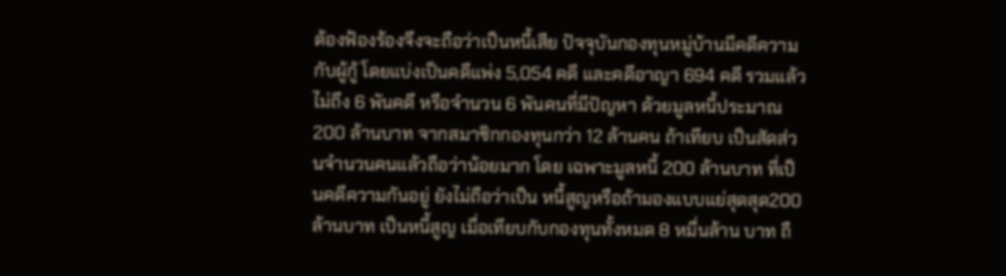ต้องฟ้องร้องจึงจะถือว่าเป็นหนี้เสีย ปัจจุบันกองทุนหมู่บ้านมีคดีความกับผู้กู้ โดยแบ่งเป็นคดีแพ่ง 5,054 คดี และคดีอาญา 694 คดี รวมแล้วไม่ถึง 6 พันคดี หรือจำนวน 6 พันคนที่มีปัญหา ด้วยมูลหนี้ประมาณ 200 ล้านบาท จากสมาชิกกองทุนกว่า 12 ล้านคน ถ้าเทียบ เป็นสัดส่วนจำนวนคนแล้วถือว่าน้อยมาก โดย เฉพาะมูลหนี้ 200 ล้านบาท ที่เป็นคดีความกันอยู่ ยังไม่ถือว่าเป็น หนี้สูญหรือถ้ามองแบบแย่สุดสุด200 ล้านบาท เป็นหนี้สูญ เมื่อเทียบกับกองทุนทั้งหมด 8 หมื่นล้าน บาท ถื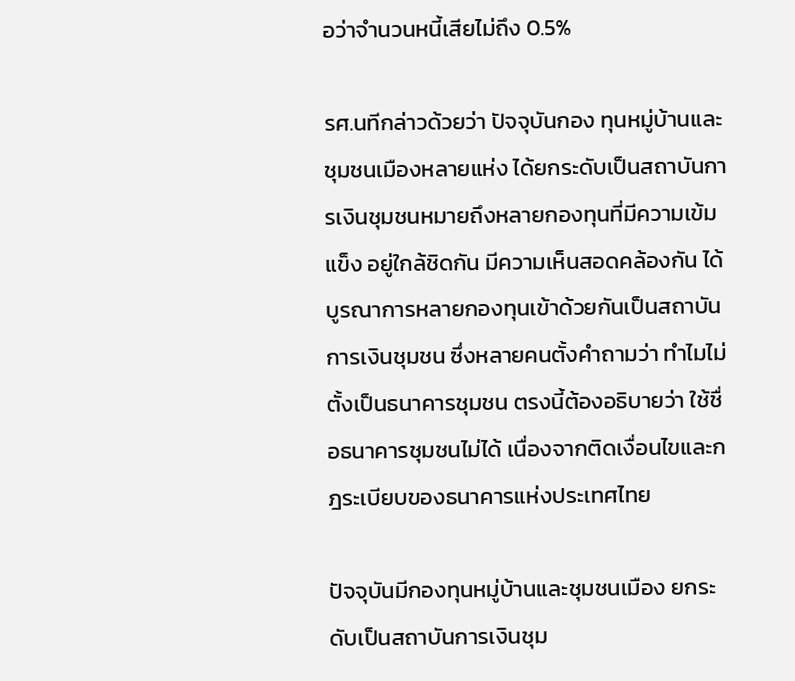อว่าจำนวนหนี้เสียไม่ถึง 0.5%

รศ.นทีกล่าวด้วยว่า ปัจจุบันกอง ทุนหมู่บ้านและชุมชนเมืองหลายแห่ง ได้ยกระดับเป็นสถาบันการเงินชุมชนหมายถึงหลายกองทุนที่มีความเข้มแข็ง อยู่ใกล้ชิดกัน มีความเห็นสอดคล้องกัน ได้บูรณาการหลายกองทุนเข้าด้วยกันเป็นสถาบันการเงินชุมชน ซึ่งหลายคนตั้งคำถามว่า ทำไมไม่ตั้งเป็นธนาคารชุมชน ตรงนี้ต้องอธิบายว่า ใช้ชื่อธนาคารชุมชนไม่ได้ เนื่องจากติดเงื่อนไขและกฎระเบียบของธนาคารแห่งประเทศไทย

ปัจจุบันมีกองทุนหมู่บ้านและชุมชนเมือง ยกระดับเป็นสถาบันการเงินชุม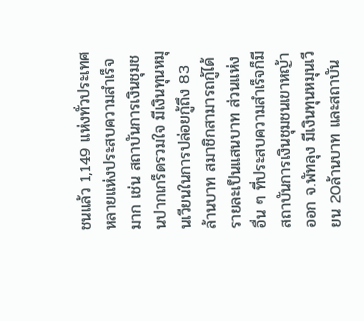ชนแล้ว 1,149 แห่งทั่วประเทศ หลายแห่งประสบความสำเร็จมาก เช่น สถาบันการเงินชุมชนปากเกร็ดรวมใจ มีเงินทุนหมุนเวียนในการปล่อยกู้ถึง 83 ล้านบาท สมาชิกสามารถกู้ได้รายละเป็นแสนบาท ส่วนแห่งอื่น ๆ ที่ประสบความสำเร็จก็มีสถาบันการเงินชุมชนเขาหญ้าออก จ.พัทลุง มีเงินทุนหมุนเวียน 20ล้านบาท และสถาบัน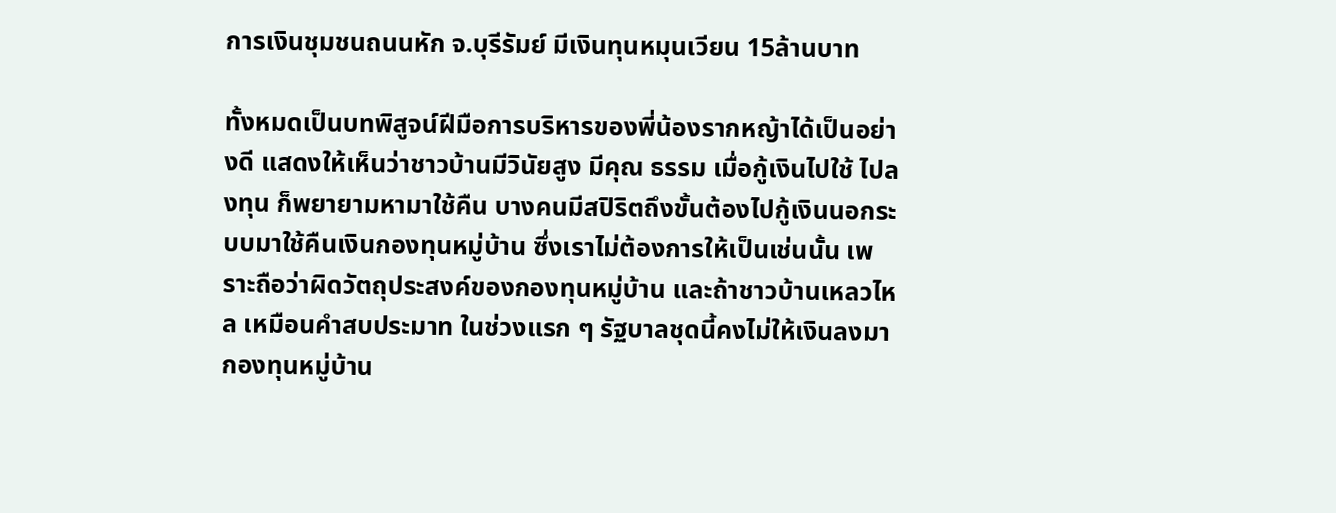การเงินชุมชนถนนหัก จ.บุรีรัมย์ มีเงินทุนหมุนเวียน 15ล้านบาท

ทั้งหมดเป็นบทพิสูจน์ฝีมือการบริหารของพี่น้องรากหญ้าได้เป็นอย่างดี แสดงให้เห็นว่าชาวบ้านมีวินัยสูง มีคุณ ธรรม เมื่อกู้เงินไปใช้ ไปลงทุน ก็พยายามหามาใช้คืน บางคนมีสปิริตถึงขั้นต้องไปกู้เงินนอกระบบมาใช้คืนเงินกองทุนหมู่บ้าน ซึ่งเราไม่ต้องการให้เป็นเช่นนั้น เพราะถือว่าผิดวัตถุประสงค์ของกองทุนหมู่บ้าน และถ้าชาวบ้านเหลวไหล เหมือนคำสบประมาท ในช่วงแรก ๆ รัฐบาลชุดนี้คงไม่ให้เงินลงมากองทุนหมู่บ้าน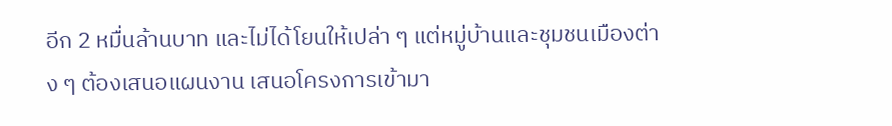อีก 2 หมื่นล้านบาท และไม่ได้โยนให้เปล่า ๆ แต่หมู่บ้านและชุมชนเมืองต่าง ๆ ต้องเสนอแผนงาน เสนอโครงการเข้ามา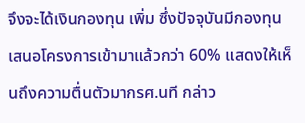จึงจะได้เงินกองทุน เพิ่ม ซึ่งปัจจุบันมีกองทุนเสนอโครงการเข้ามาแล้วกว่า 60% แสดงให้เห็นถึงความตื่นตัวมากรศ.นที กล่าว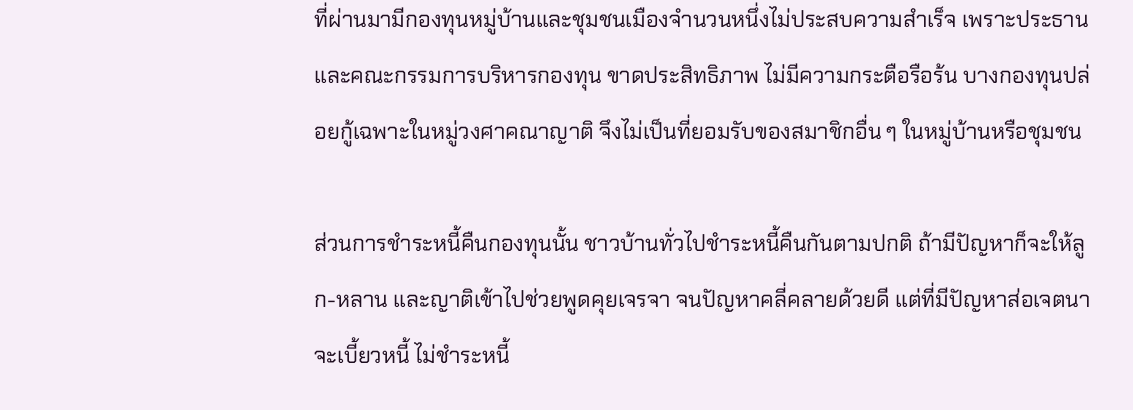ที่ผ่านมามีกองทุนหมู่บ้านและชุมชนเมืองจำนวนหนึ่งไม่ประสบความสำเร็จ เพราะประธานและคณะกรรมการบริหารกองทุน ขาดประสิทธิภาพ ไม่มีความกระตือรือร้น บางกองทุนปล่อยกู้เฉพาะในหมู่วงศาคณาญาติ จึงไม่เป็นที่ยอมรับของสมาชิกอื่น ๆ ในหมู่บ้านหรือชุมชน

ส่วนการชำระหนี้คืนกองทุนนั้น ชาวบ้านทั่วไปชำระหนี้คืนกันตามปกติ ถ้ามีปัญหาก็จะให้ลูก-หลาน และญาติเข้าไปช่วยพูดคุยเจรจา จนปัญหาคลี่คลายด้วยดี แต่ที่มีปัญหาส่อเจตนาจะเบี้ยวหนี้ ไม่ชำระหนี้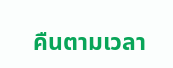คืนตามเวลา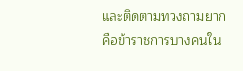และติดตามทวงถามยาก คือข้าราชการบางคนใน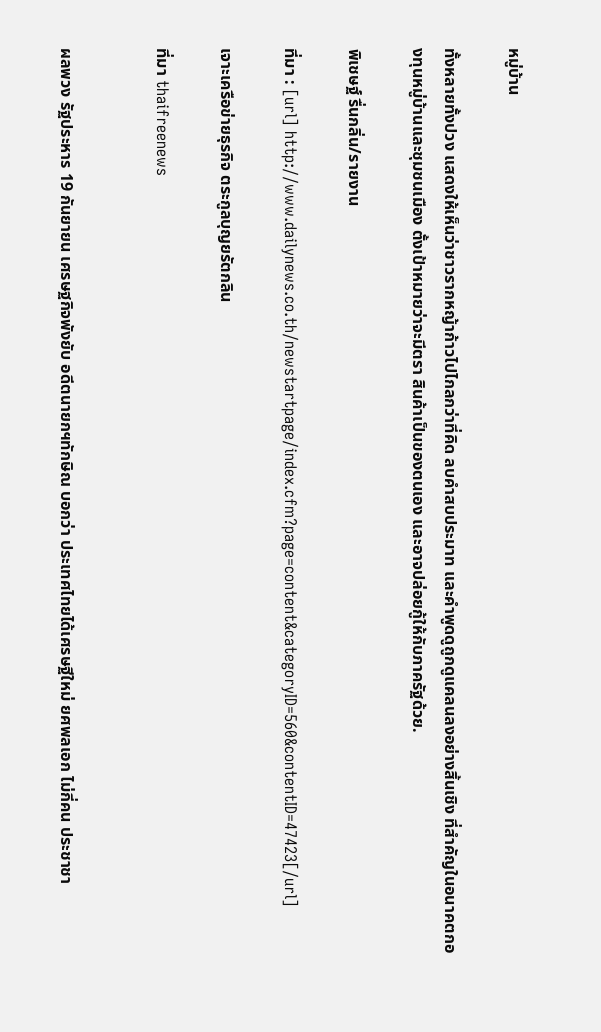หมู่บ้าน

ทั้งหลายทั้งปวง แสดงให้เห็นว่าชาวรากหญ้าก้าวไปไกลกว่าที่คิด ลบคำสบประมาท และคำพูดดูถูกดูแคลนลงอย่างสิ้นเชิง ที่สำคัญในอนาคตกองทุนหมู่บ้านและชุมชนเมือง ตั้งเป้าหมายว่าจะมีตรา สินค้าเป็นของตนเอง และอาจปล่อยกู้ให้กับภาครัฐด้วย.

พิเชษฐ์ รื่นกลิ่น/รายงาน

ที่มา : [url] http://www.dailynews.co.th/newstartpage/index.cfm?page=content&categoryID=560&contentID=47423[/url]

เจาะเครือข่ายธุรกิจ ตระกูลบุญยรัตกลิน

ที่มา thaifreenews


ผลพวง รัฐประหาร 19 กันยายน เศรษฐกิจพังยับ อดีตนายกฯทักษิณ บอกว่า ประเทศไทยได้เศรษฐีใหม่ ยศพลเอก ไม่กี่คน ประชาชา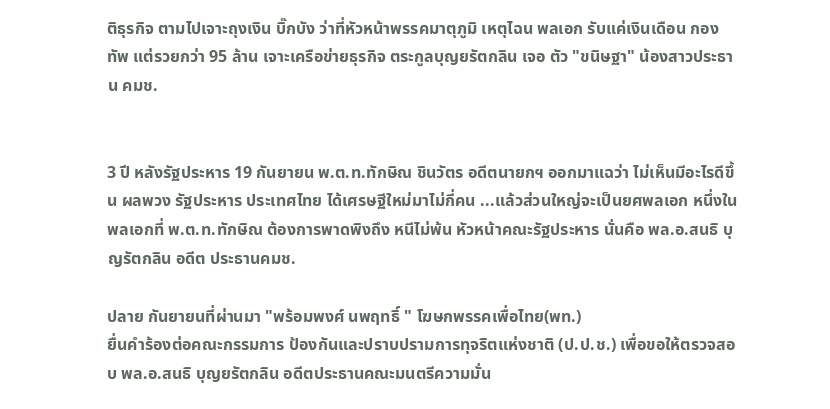ติธุรกิจ ตามไปเจาะถุงเงิน บิ๊กบัง ว่าที่หัวหน้าพรรคมาตุภูมิ เหตุไฉน พลเอก รับแค่เงินเดือน กองทัพ แต่รวยกว่า 95 ล้าน เจาะเครือข่ายธุรกิจ ตระกูลบุญยรัตกลิน เจอ ตัว "ขนิษฐา" น้องสาวประธาน คมช.


3 ปี หลังรัฐประหาร 19 กันยายน พ.ต.ท.ทักษิณ ชินวัตร อดีตนายกฯ ออกมาแฉว่า ไม่เห็นมีอะไรดีขึ้น ผลพวง รัฐประหาร ประเทศไทย ได้เศรษฐีใหม่มาไม่กี่คน ...แล้วส่วนใหญ่จะเป็นยศพลเอก หนึ่งในพลเอกที่ พ.ต.ท.ทักษิณ ต้องการพาดพิงถึง หนีไม่พ้น หัวหน้าคณะรัฐประหาร นั่นคือ พล.อ.สนธิ บุญรัตกลิน อดีต ประธานคมช.

ปลาย กันยายนที่ผ่านมา "พร้อมพงศ์ นพฤทธิ์ " โฆษกพรรคเพื่อไทย(พท.)
ยื่นคำร้องต่อคณะกรรมการ ป้องกันและปราบปรามการทุจริตแห่งชาติ (ป.ป.ช.) เพื่อขอให้ตรวจสอบ พล.อ.สนธิ บุญยรัตกลิน อดีตประธานคณะมนตรีความมั่น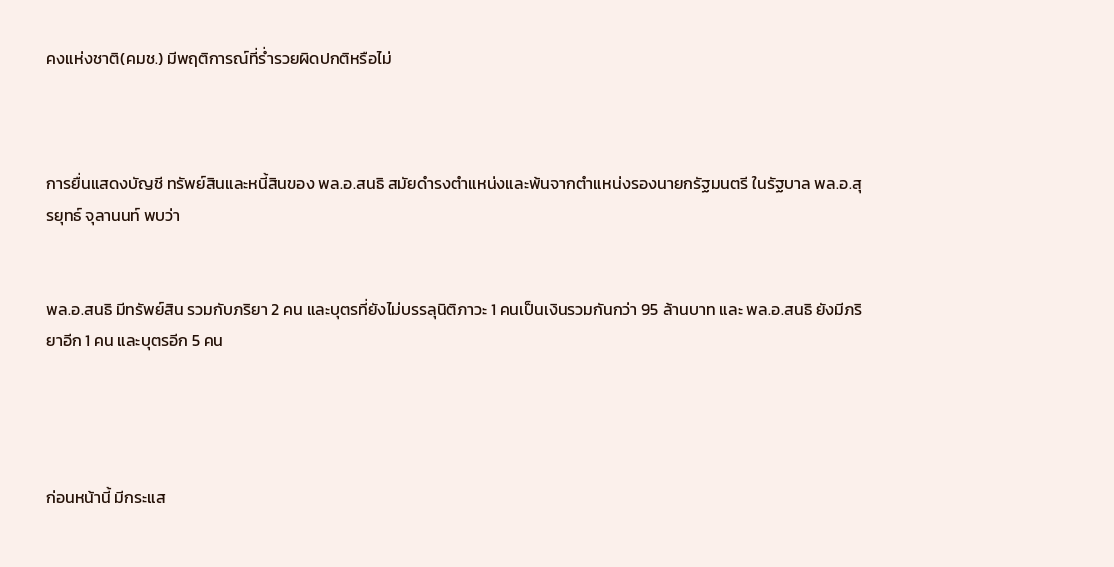คงแห่งชาติ(คมช.) มีพฤติการณ์ที่ร่ำรวยผิดปกติหรือไม่



การยื่นแสดงบัญชี ทรัพย์สินและหนี้สินของ พล.อ.สนธิ สมัยดำรงตำแหน่งและพ้นจากตำแหน่งรองนายกรัฐมนตรี ในรัฐบาล พล.อ.สุรยุทธ์ จุลานนท์ พบว่า


พล.อ.สนธิ มีทรัพย์สิน รวมกับภริยา 2 คน และบุตรที่ยังไม่บรรลุนิติภาวะ 1 คนเป็นเงินรวมกันกว่า 95 ล้านบาท และ พล.อ.สนธิ ยังมีภริยาอีก 1 คน และบุตรอีก 5 คน




ก่อนหน้านี้ มีกระแส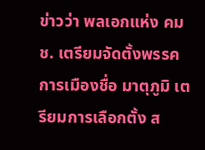ข่าวว่า พลเอกแห่ง คมช. เตรียมจัดตั้งพรรคการเมืองชื่อ มาตุภูมิ เตรียมการเลือกตั้ง ส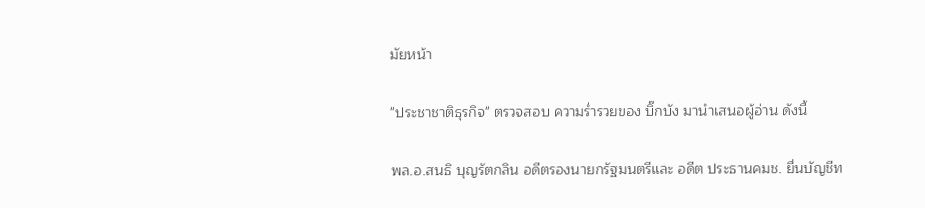มัยหน้า

"ประชาชาติธุรกิจ" ตรวจสอบ ความร่ำรวยของ บิ๊กบัง มานำเสนอผู้อ่าน ดังนี้

พล.อ.สนธิ บุญรัตกลิน อดีตรองนายกรัฐมนตรีและ อดีต ประธานคมช. ยื่นบัญชีท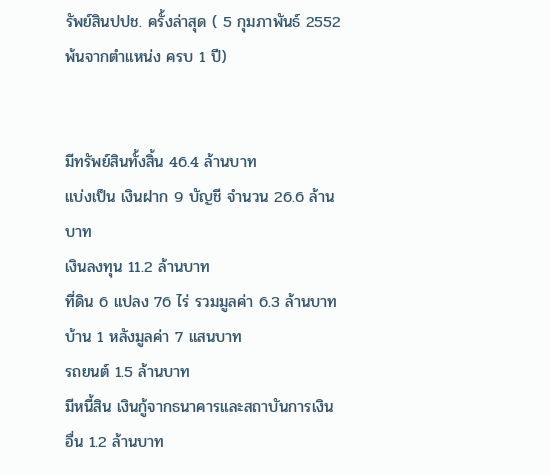รัพย์สินปปช. ครั้งล่าสุด ( 5 กุมภาพันธ์ 2552 พ้นจากตำแหน่ง ครบ 1 ปี)


มีทรัพย์สินทั้งสิ้น 46.4 ล้านบาท
แบ่งเป็น เงินฝาก 9 บัญชี จำนวน 26.6 ล้านบาท
เงินลงทุน 11.2 ล้านบาท
ที่ดิน 6 แปลง 76 ไร่ รวมมูลค่า 6.3 ล้านบาท
บ้าน 1 หลังมูลค่า 7 แสนบาท
รถยนต์ 1.5 ล้านบาท
มีหนี้สิน เงินกู้จากธนาคารและสถาบันการเงินอื่น 1.2 ล้านบาท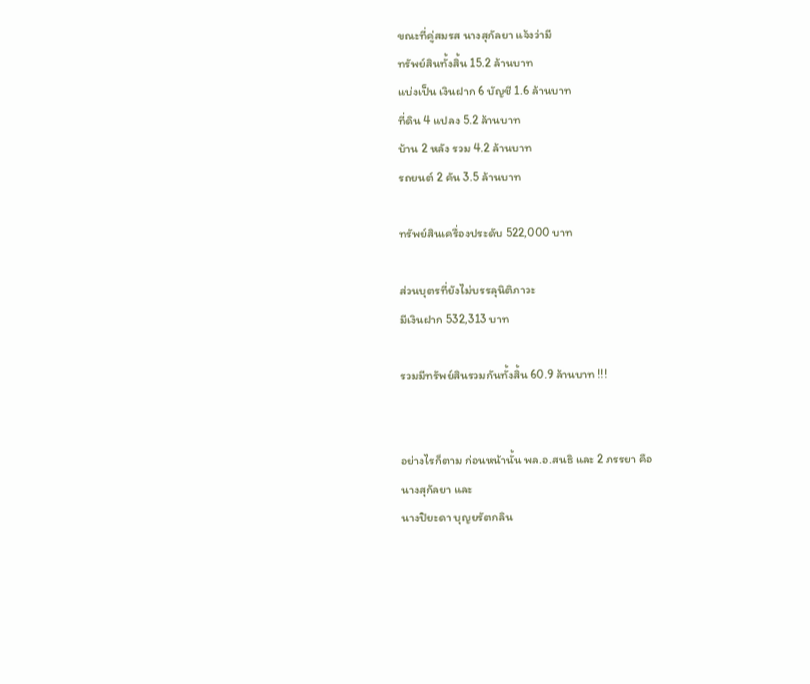ขณะที่คู่สมรส นางสุกัลยา แจ้งว่ามี
ทรัพย์สินทั้งสิ้น 15.2 ล้านบาท
แบ่งเป็น เงินฝาก 6 บัญชี 1.6 ล้านบาท
ที่ดิน 4 แปลง 5.2 ล้านบาท
บ้าน 2 หลัง รวม 4.2 ล้านบาท
รถยนต์ 2 คัน 3.5 ล้านบาท

ทรัพย์สินเครื่องประดับ 522,000 บาท

ส่วนบุตรที่ยังไม่บรรลุนิติภาวะ
มีเงินฝาก 532,313 บาท

รวมมีทรัพย์สินรวมกันทั้งสิ้น 60.9 ล้านบาท !!!


อย่างไรก็ตาม ก่อนหน้านั้น พล.อ.สนธิ และ 2 ภรรยา คือ
นางสุกัลยา และ
นางปิยะดา บุญยรัตกลิน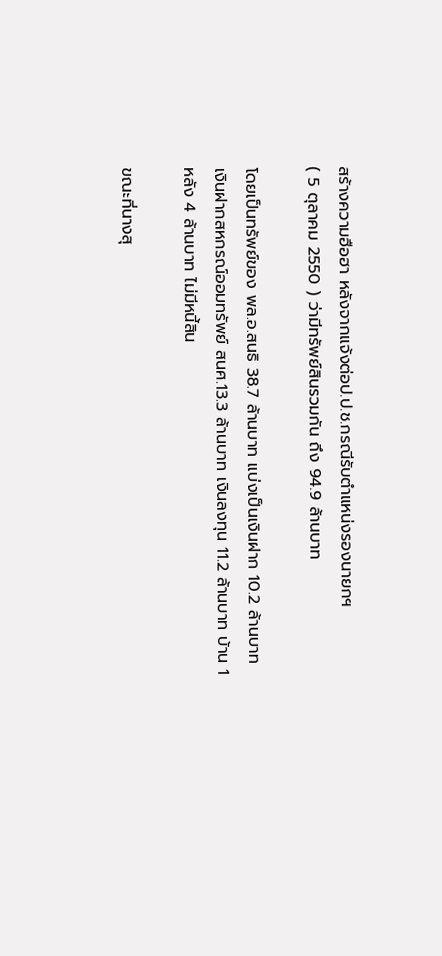สร้างความฮือฮา หลังจากแจ้งต่อป.ป.ช.กรณีรับตำแหน่งรองนายกฯ
( 5 ตุลาคม 2550 ) ว่ามีทรัพย์สินรวมกัน ถึง 94.9 ล้านบาท

โดยเป็นทรัพย์ของ พล.อ.สนธิ 38.7 ล้านบาท แบ่งเป็นเงินฝาก 10.2 ล้านบาท เงินฝากสหกรณ์ออมทรัพย์ สนศ.13.3 ล้านบาท เงินลงทุน 11.2 ล้านบาท บ้าน 1 หลัง 4 ล้านบาท ไม่มีหนี้สิน

ขณะที่นางสุ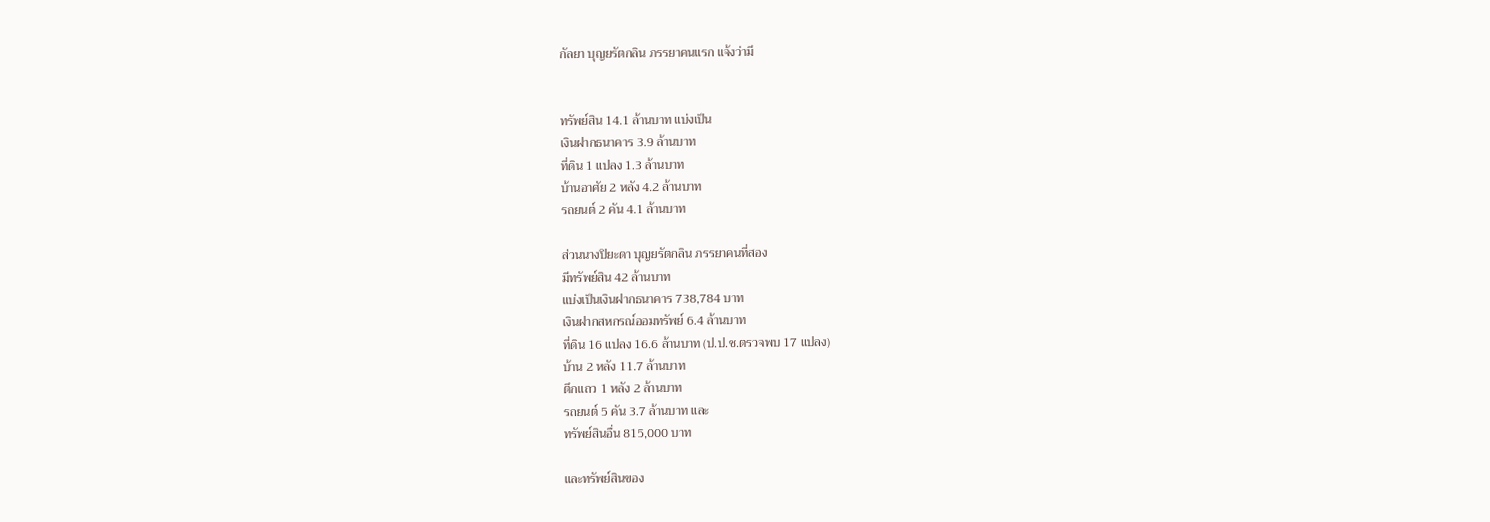กัลยา บุญยรัตกลิน ภรรยาคนแรก แจ้งว่ามี


ทรัพย์สิน 14.1 ล้านบาท แบ่งเป็น
เงินฝากธนาคาร 3.9 ล้านบาท
ที่ดิน 1 แปลง 1.3 ล้านบาท
บ้านอาศัย 2 หลัง 4.2 ล้านบาท
รถยนต์ 2 คัน 4.1 ล้านบาท

ส่วนนางปิยะดา บุญยรัตกลิน ภรรยาคนที่สอง
มีทรัพย์สิน 42 ล้านบาท
แบ่งเป็นเงินฝากธนาคาร 738,784 บาท
เงินฝากสหกรณ์ออมทรัพย์ 6.4 ล้านบาท
ที่ดิน 16 แปลง 16.6 ล้านบาท (ป.ป.ช.ตรวจพบ 17 แปลง)
บ้าน 2 หลัง 11.7 ล้านบาท
ตึกแถว 1 หลัง 2 ล้านบาท
รถยนต์ 5 คัน 3.7 ล้านบาท และ
ทรัพย์สินอื่น 815,000 บาท

และทรัพย์สินของ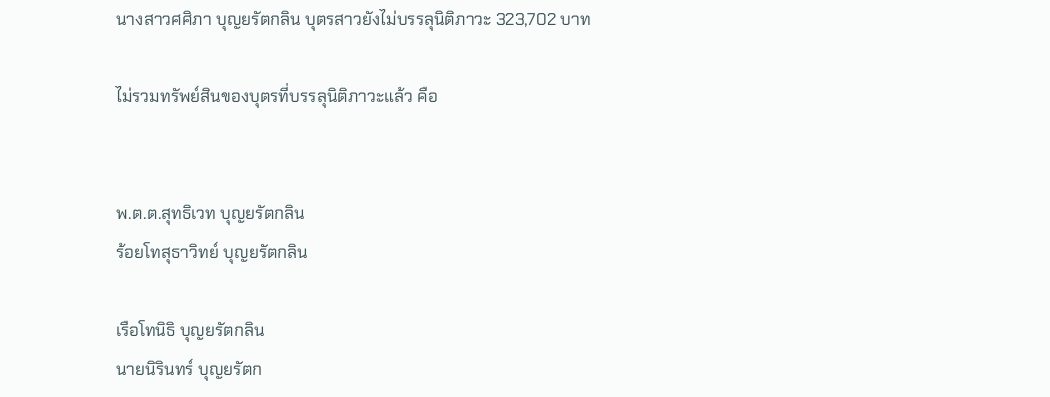นางสาวศศิภา บุญยรัตกลิน บุตรสาวยังไม่บรรลุนิติภาวะ 323,702 บาท

ไม่รวมทรัพย์สินของบุตรที่บรรลุนิติภาวะแล้ว คือ


พ.ต.ต.สุทธิเวท บุญยรัตกลิน
ร้อยโทสุธาวิทย์ บุญยรัตกลิน

เรือโทนิธิ บุญยรัตกลิน
นายนิรินทร์ บุญยรัตก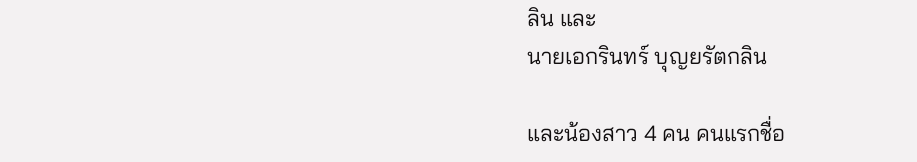ลิน และ
นายเอกรินทร์ บุญยรัตกลิน

และน้องสาว 4 คน คนแรกชื่อ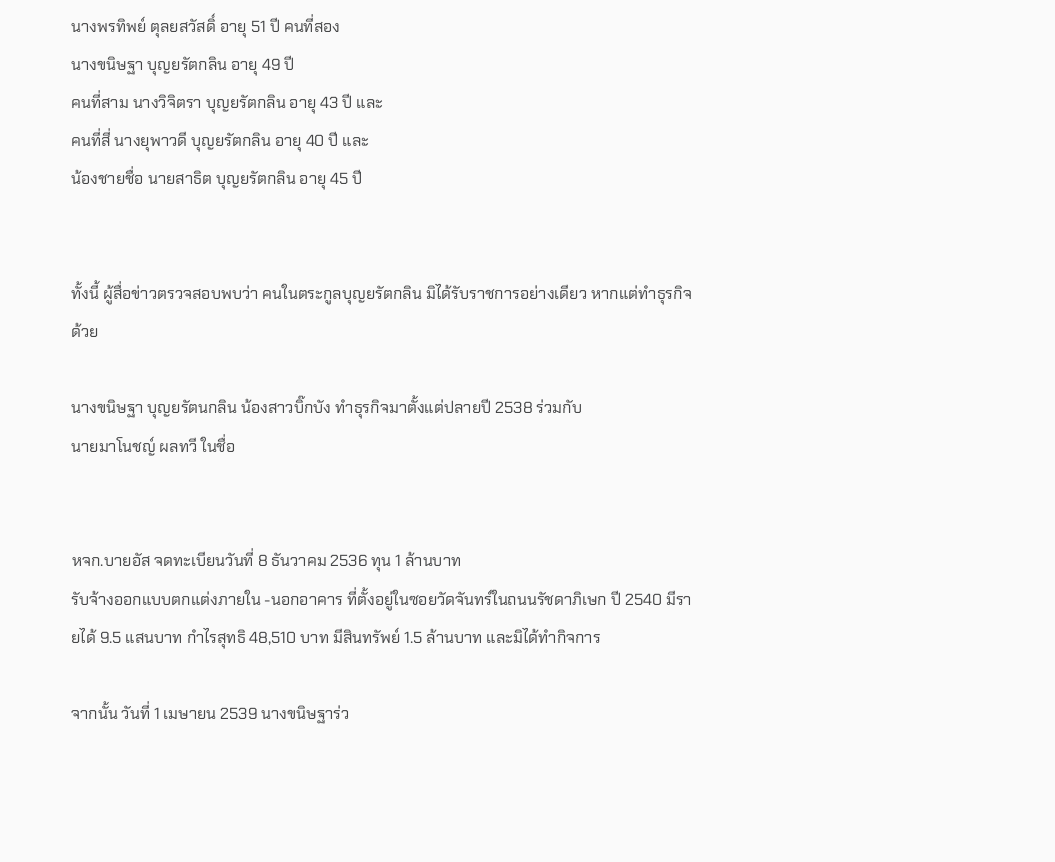นางพรทิพย์ ตุลยสวัสดิ์ อายุ 51 ปี คนที่สอง
นางขนิษฐา บุญยรัตกลิน อายุ 49 ปี
คนที่สาม นางวิจิตรา บุญยรัตกลิน อายุ 43 ปี และ
คนที่สี่ นางยุพาวดี บุญยรัตกลิน อายุ 40 ปี และ
น้องชายชื่อ นายสาธิต บุญยรัตกลิน อายุ 45 ปี


ทั้งนี้ ผู้สื่อข่าวตรวจสอบพบว่า คนในตระกูลบุญยรัตกลิน มิได้รับราชการอย่างเดียว หากแต่ทำธุรกิจด้วย

นางขนิษฐา บุญยรัตนกลิน น้องสาวบิ๊กบัง ทำธุรกิจมาตั้งแต่ปลายปี 2538 ร่วมกับ
นายมาโนชญ์ ผลทวี ในชื่อ


หจก.บายอัส จดทะเบียนวันที่ 8 ธันวาคม 2536 ทุน 1 ล้านบาท
รับจ้างออกแบบตกแต่งภายใน -นอกอาคาร ที่ตั้งอยู่ในซอยวัดจันทร์ในถนนรัชดาภิเษก ปี 2540 มีรายได้ 9.5 แสนบาท กำไรสุทธิ 48,510 บาท มีสินทรัพย์ 1.5 ล้านบาท และมิได้ทำกิจการ

จากนั้น วันที่ 1 เมษายน 2539 นางขนิษฐาร่ว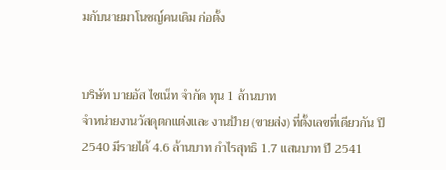มกับนายมาโนชญ์คนเดิม ก่อตั้ง


บริษัท บายอัส ไชเน็ท จำกัด ทุน 1 ล้านบาท
จำหน่ายงานวัสดุตกแต่งและ งานป้าย (ขายส่ง) ที่ตั้งเลขที่เดียวกัน ปี 2540 มีรายได้ 4.6 ล้านบาท กำไรสุทธิ 1.7 แสนบาท ปี 2541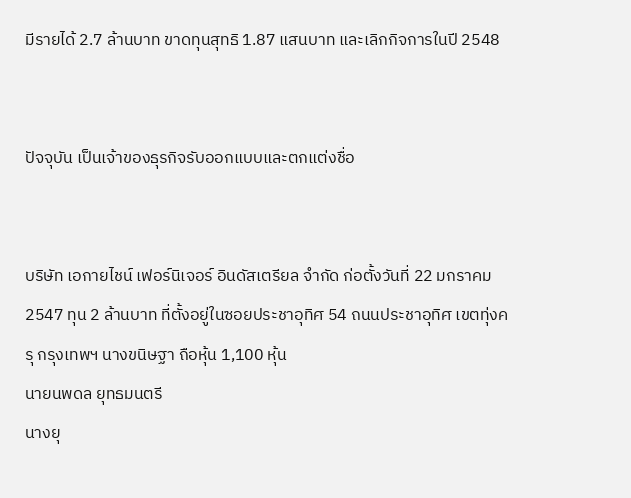มีรายได้ 2.7 ล้านบาท ขาดทุนสุทธิ 1.87 แสนบาท และเลิกกิจการในปี 2548


ปัจจุบัน เป็นเจ้าของธุรกิจรับออกแบบและตกแต่งชื่อ


บริษัท เอกายไชน์ เฟอร์นิเจอร์ อินดัสเตรียล จำกัด ก่อตั้งวันที่ 22 มกราคม 2547 ทุน 2 ล้านบาท ที่ตั้งอยู่ในซอยประชาอุทิศ 54 ถนนประชาอุทิศ เขตทุ่งครุ กรุงเทพฯ นางขนิษฐา ถือหุ้น 1,100 หุ้น
นายนพดล ยุทธมนตรี
นางยุ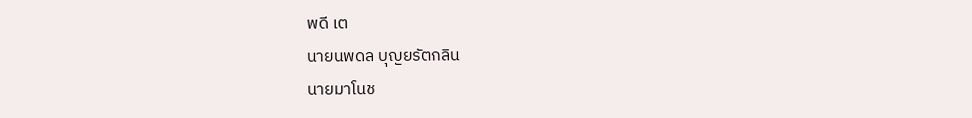พดี เต
นายนพดล บุญยรัตกลิน
นายมาโนช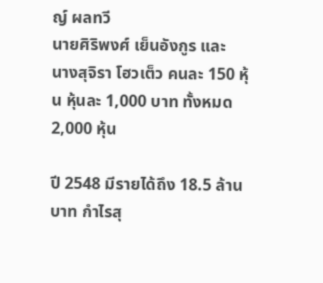ญ์ ผลทวี
นายศิริพงศ์ เย็นอังกูร และ
นางสุจิรา โฮวเต็ว คนละ 150 หุ้น หุ้นละ 1,000 บาท ทั้งหมด 2,000 หุ้น

ปี 2548 มีรายได้ถึง 18.5 ล้านบาท กำไรสุ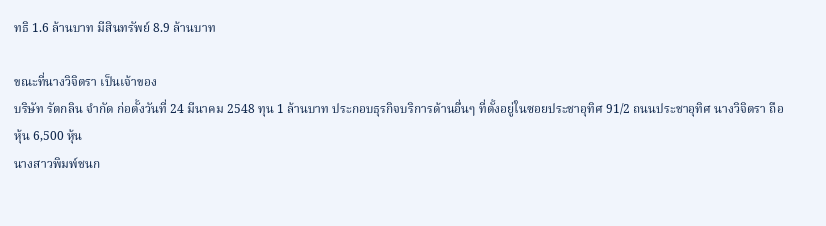ทธิ 1.6 ล้านบาท มีสินทรัพย์ 8.9 ล้านบาท

ขณะที่นางวิจิตรา เป็นเจ้าของ
บริษัท รัตกลิน จำกัด ก่อตั้งวันที่ 24 มีนาคม 2548 ทุน 1 ล้านบาท ประกอบธุรกิจบริการด้านอื่นๆ ที่ตั้งอยู่ในซอยประชาอุทิศ 91/2 ถนนประชาอุทิศ นางวิจิตรา ถือหุ้น 6,500 หุ้น
นางสาวพิมพ์ชนก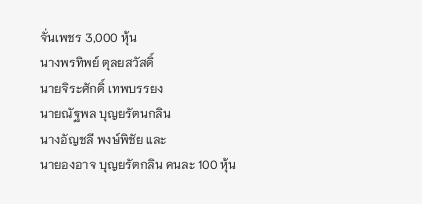จั่นเพชร 3,000 หุ้น
นางพรทิพย์ ตุลยสวัสดิ์
นายจิระศักดิ์ เทพบรรยง
นายณัฐพล บุญยรัตนกลิน
นางอัญชลี พงษ์พิชัย และ
นายองอาจ บุญยรัตกลิน คนละ 100 หุ้น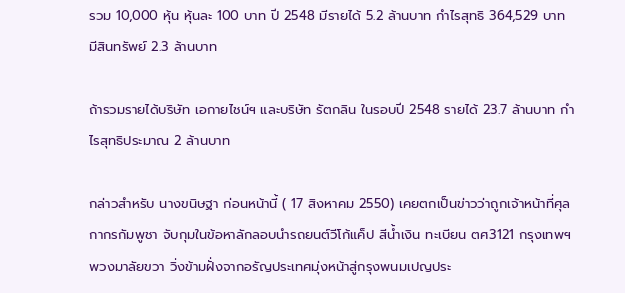รวม 10,000 หุ้น หุ้นละ 100 บาท ปี 2548 มีรายได้ 5.2 ล้านบาท กำไรสุทธิ 364,529 บาท มีสินทรัพย์ 2.3 ล้านบาท

ถ้ารวมรายได้บริษัท เอกายไชน์ฯ และบริษัท รัตกลิน ในรอบปี 2548 รายได้ 23.7 ล้านบาท กำไรสุทธิประมาณ 2 ล้านบาท

กล่าวสำหรับ นางขนิษฐา ก่อนหน้านี้ ( 17 สิงหาคม 2550) เคยตกเป็นข่าวว่าถูกเจ้าหน้าที่ศุลกากรกัมพูชา จับกุมในข้อหาลักลอบนำรถยนต์วีโก้แค็ป สีน้ำเงิน ทะเบียน ตศ3121 กรุงเทพฯ พวงมาลัยขวา วิ่งข้ามฝั่งจากอรัญประเทศมุ่งหน้าสู่กรุงพนมเปญประ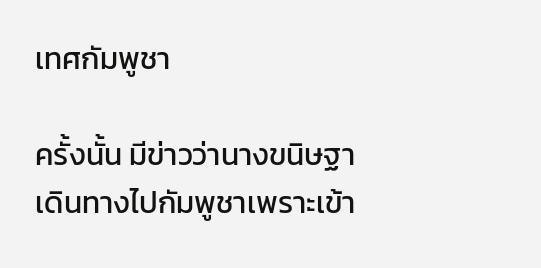เทศกัมพูชา

ครั้งนั้น มีข่าวว่านางขนิษฐาเดินทางไปกัมพูชาเพราะเข้า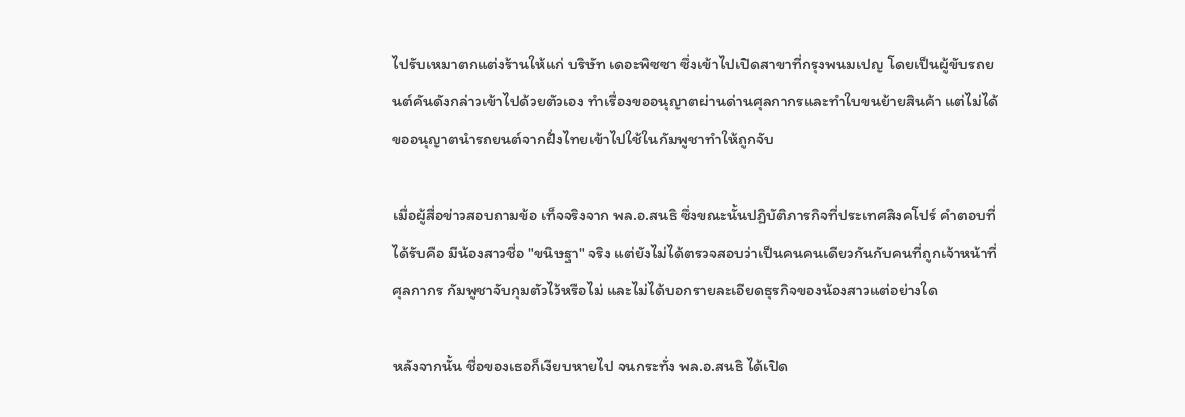ไปรับเหมาตกแต่งร้านให้แก่ บริษัท เดอะพิซซา ซึ่งเข้าไปเปิดสาขาที่กรุงพนมเปญ โดยเป็นผู้ขับรถยนต์คันดังกล่าวเข้าไปด้วยตัวเอง ทำเรื่องขออนุญาตผ่านด่านศุลกากรและทำใบขนย้ายสินค้า แต่ไม่ได้ขออนุญาตนำรถยนต์จากฝั่งไทยเข้าไปใช้ในกัมพูชาทำให้ถูกจับ

เมื่อผู้สื่อข่าวสอบถามข้อ เท็จจริงจาก พล.อ.สนธิ ซึ่งขณะนั้นปฏิบัติภารกิจที่ประเทศสิงคโปร์ คำตอบที่ได้รับคือ มีน้องสาวชื่อ "ขนิษฐา" จริง แต่ยังไม่ได้ตรวจสอบว่าเป็นคนคนเดียวกันกับคนที่ถูกเจ้าหน้าที่ศุลกากร กัมพูชาจับกุมตัวไว้หรือไม่ และไม่ได้บอกรายละเอียดธุรกิจของน้องสาวแต่อย่างใด

หลังจากนั้น ชื่อของเธอก็เงียบหายไป จนกระทั่ง พล.อ.สนธิ ได้เปิด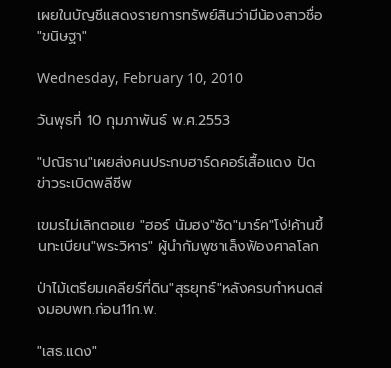เผยในบัญชีแสดงรายการทรัพย์สินว่ามีน้องสาวชื่อ "ขนิษฐา"

Wednesday, February 10, 2010

วันพุธที่ 10 กุมภาพันธ์ พ.ศ.2553

"ปณิธาน"เผยส่งคนประกบฮาร์ดคอร์เสื้อแดง ปัดข่าวระเบิดพลีชีพ

เขมรไม่เลิกตอแย "ฮอร์ นัมฮง"ซัด"มาร์ค"โง่!ค้านขึ้นทะเบียน"พระวิหาร" ผู้นำกัมพูชาเล็งฟ้องศาลโลก

ป่าไม้เตรียมเคลียร์ที่ดิน"สุรยุทธ์"หลังครบกำหนดส่งมอบพท.ก่อน11ก.พ.

"เสธ.แดง"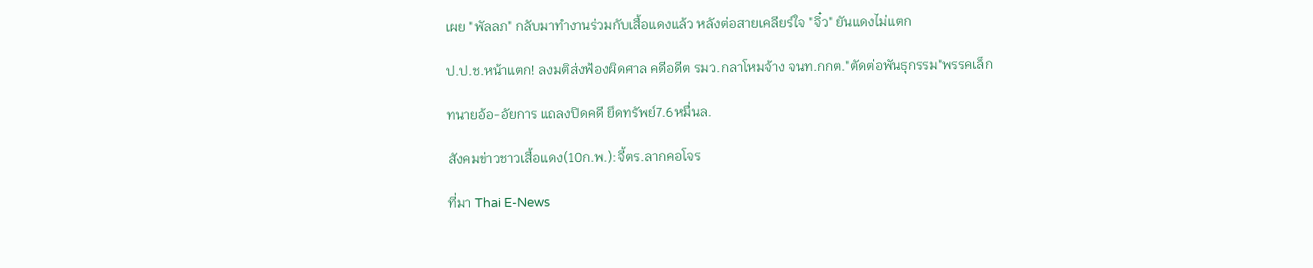เผย "พัลลภ" กลับมาทำงานร่วมกับเสื้อแดงแล้ว หลังต่อสายเคลียร์ใจ "จิ๋ว" ยันแดงไม่แตก

ป.ป.ช.หน้าแตก! ลงมติส่งฟ้องผิดศาล คดีอดีต รมว.กลาโหมจ้าง จนท.กกต."ตัดต่อพันธุกรรม"พรรคเล็ก

ทนายอ้อ-อัยการ แถลงปิดคดี ยึดทรัพย์7.6หมื่นล.

สังคมข่าวชาวเสื้อแดง(10ก.พ.):จี้ตร.ลากคอโจร

ที่มา Thai E-News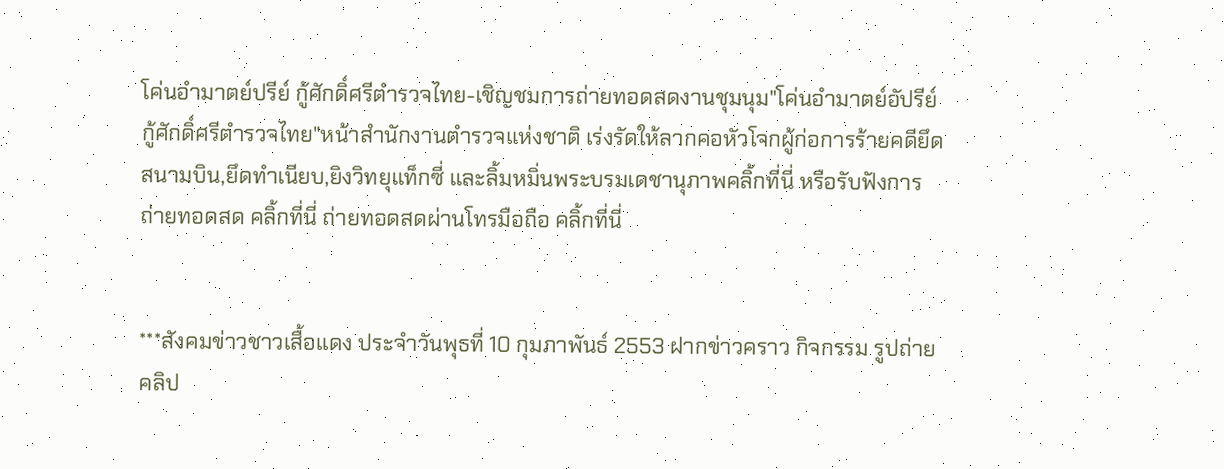โค่นอำมาตย์ปรีย์ กู้ศักดิ์ศรีตำรวจไทย-เชิญชมการถ่ายทอดสดงานชุมนุม"โค่นอำมาตย์อัปรีย์ กู้ศักดิ์ศรีตำรวจไทย"หน้าสำนักงานตำรวจแห่งชาติ เร่งรัดให้ลากคอหัวโจกผู้ก่อการร้ายคดียึดสนามบิน,ยึดทำเนียบ,ยิงวิทยุแท็กซี่ และลิ้มหมิ่นพระบรมเดชานุภาพคลิ้กที่นี่ หรือรับฟังการถ่ายทอดสด คลิ้กที่นี่ ถ่ายทอดสดผ่านโทรมือถือ คลิ้กที่นี่


***สังคมข่าวชาวเสื้อแดง ประจำวันพุธที่ 10 กุมภาพันธ์ 2553 ฝากข่าวคราว กิจกรรม รูปถ่าย คลิป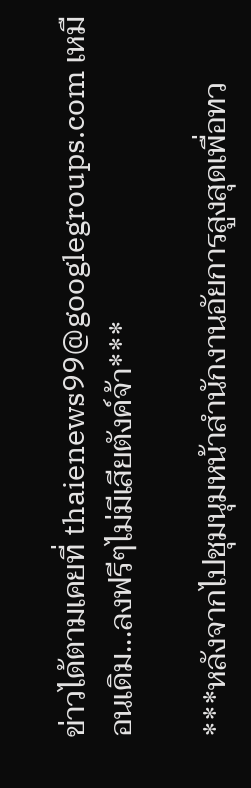ข่าวได้ตามเคยที่ thaienews99@googlegroups.com เหมือนเดิม...ลงฟรีๆไม่มีเสียตังค์จ้า***

***หลังจากไปชุมนุมหน้าสำนักงานอัยการสูงสุดเพื่อทว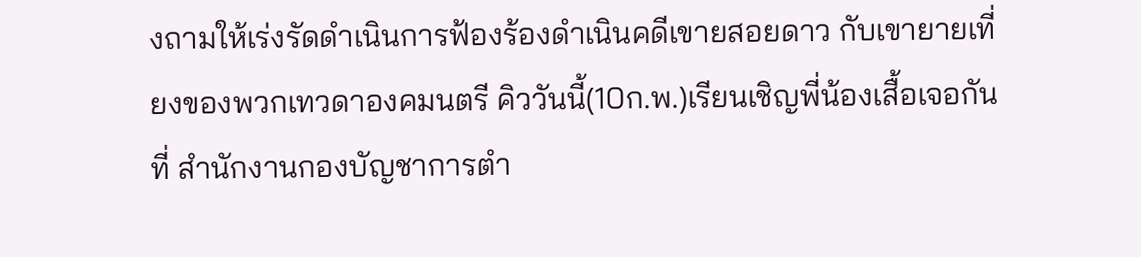งถามให้เร่งรัดดำเนินการฟ้องร้องดำเนินคดีเขายสอยดาว กับเขายายเที่ยงของพวกเทวดาองคมนตรี คิววันนี้(10ก.พ.)เรียนเชิญพี่น้องเสื้อเจอกันที่ สำนักงานกองบัญชาการตำ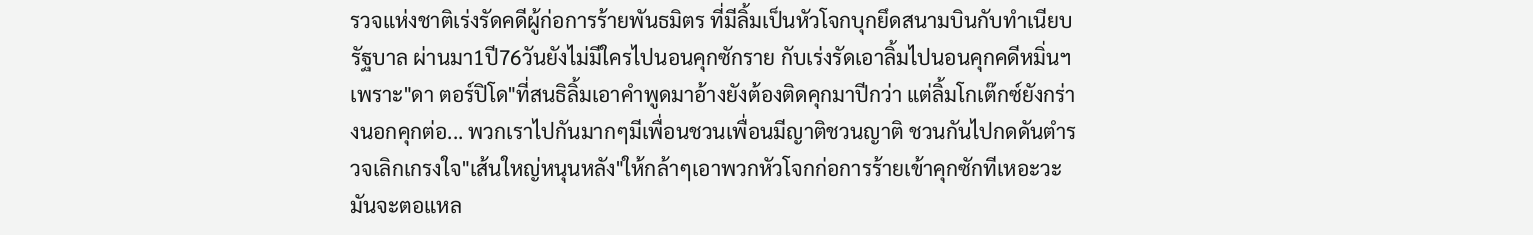รวจแห่งชาติเร่งรัดคดีผู้ก่อการร้ายพันธมิตร ที่มีลิ้มเป็นหัวโจกบุกยึดสนามบินกับทำเนียบรัฐบาล ผ่านมา1ปี76วันยังไม่มีใครไปนอนคุกซักราย กับเร่งรัดเอาลิ้มไปนอนคุกคดีหมิ่นฯ เพราะ"ดา ตอร์ปิโด"ที่สนธิลิ้มเอาคำพูดมาอ้างยังต้องติดคุกมาปีกว่า แต่ลิ้มโกเต๊กซ์ยังกร่างนอกคุกต่อ... พวกเราไปกันมากๆมีเพื่อนชวนเพื่อนมีญาติชวนญาติ ชวนกันไปกดดันตำรวจเลิกเกรงใจ"เส้นใหญ่หนุนหลัง"ให้กล้าๆเอาพวกหัวโจกก่อการร้ายเข้าคุกซักทีเหอะวะ มันจะตอแหล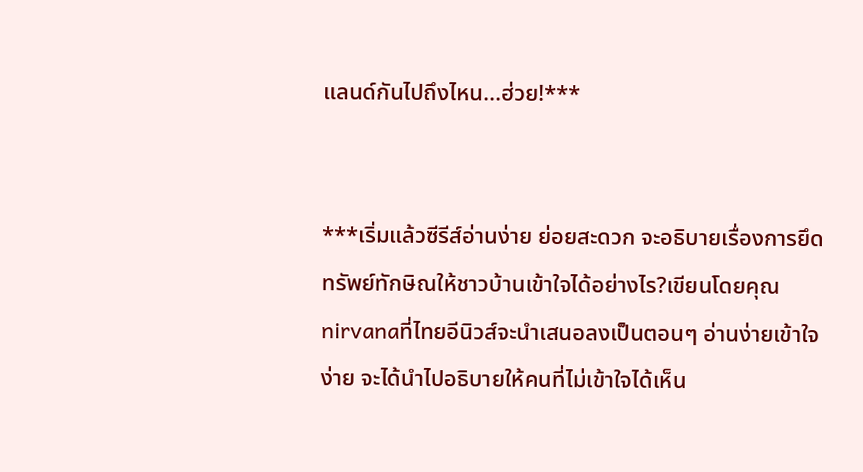แลนด์กันไปถึงไหน...ฮ่วย!***


***เริ่มแล้วซีรีส์อ่านง่าย ย่อยสะดวก จะอธิบายเรื่องการยึดทรัพย์ทักษิณให้ชาวบ้านเข้าใจได้อย่างไร?เขียนโดยคุณnirvanaที่ไทยอีนิวส์จะนำเสนอลงเป็นตอนๆ อ่านง่ายเข้าใจง่าย จะได้นำไปอธิบายให้คนที่ไม่เข้าใจได้เห็น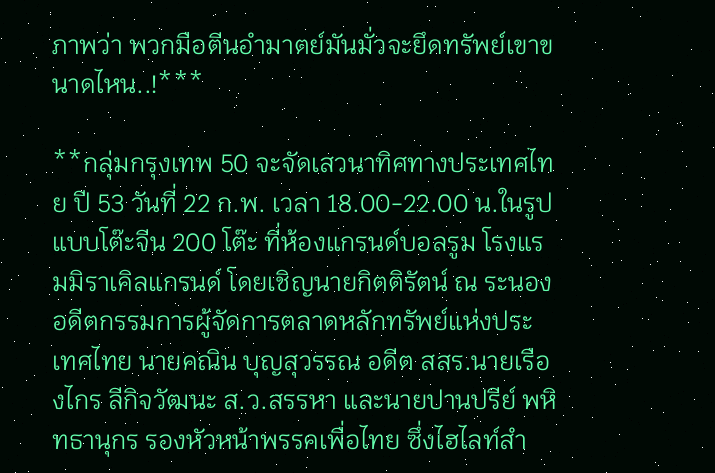ภาพว่า พวกมือตีนอำมาตย์มันมั่วจะยึดทรัพย์เขาขนาดไหน..!***

**กลุ่มกรุงเทพ 50 จะจัดเสวนาทิศทางประเทศไทย ปี 53 วันที่ 22 ก.พ. เวลา 18.00-22.00 น.ในรูปแบบโต๊ะจีน 200 โต๊ะ ที่ห้องแกรนด์บอลรูม โรงแรมมิราเคิลแกรนด์ โดยเชิญนายกิตติรัตน์ ณ ระนอง อดีตกรรมการผู้จัดการตลาดหลักทรัพย์แห่งประเทศไทย นายคณิน บุญสุวรรณ อดีต สสร.นายเรืองไกร ลีกิจวัฒนะ ส.ว.สรรหา และนายปานปรีย์ พหิทธานุกร รองหัวหน้าพรรคเพื่อไทย ซึ่งไฮไลท์สำ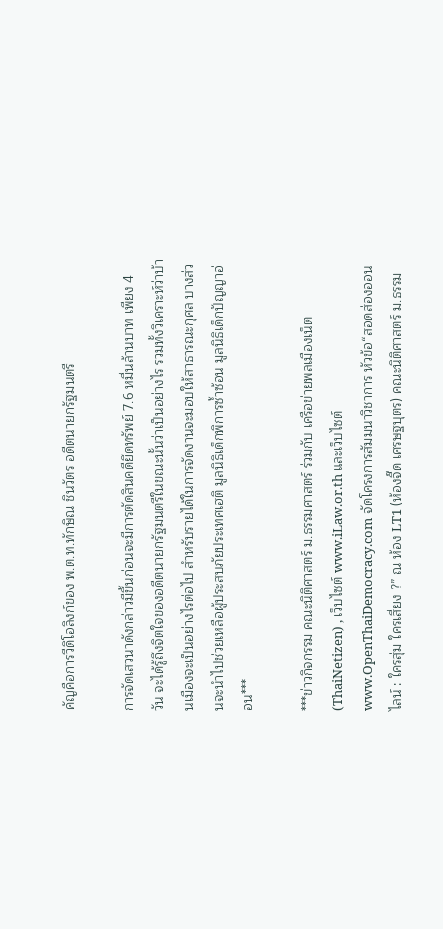คัญคือการวีดิโอลิงก์ของ พ.ต.ท.ทักษิณ ชินวัตร อดีตนายกรัฐมนตรี

การจัดเสวนาดังกล่าวมีขึ้นก่อนจะมีการตัดสินคดียึดทรัพย์ 7.6 หมื่นล้านบาท เพียง 4 วัน จะได้รู้ถึงจิตใจของอดีตนายกรัฐมนตรีในขณะนั้นว่าเป็นอย่างไร รวมทั้งวิเคราะห์ว่าบ้านเมืองจะเป็นอย่างไรต่อไป สำหรับรายได้ในการจัดงานจะมอบให้สาธารณะกุศล บางส่วนจะนำไปช่วยเหลือผู้ประสบภัยประเทศเฮติ มูลนิธิเด็กพิการซ้ำซ้อน มูลนิธิเด็กปัญญาอ่อน***

***ข่าวกิจกรรม คณะนิติศาสตร์ ม.ธรรมศาสตร์ ร่วมกับ เครือข่ายพลเมืองเน็ต (ThaiNetizen) , เว็บไซต์ www.iLaw.or.th และเว็บไซต์ www.OpenThaiDemocracy.com จัดโครงการสัมมนาวิชาการ หัวข้อ“สอดส่องออนไลน์ : ใครสุ่ม ใครเสี่ยง ?” ณ ห้อง LT1 (ห้องจี๊ด เศรษฐบุตร) คณะนิติศาสตร์ ม.ธรรม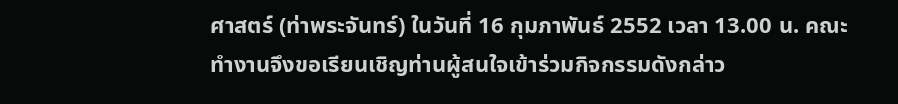ศาสตร์ (ท่าพระจันทร์) ในวันที่ 16 กุมภาพันธ์ 2552 เวลา 13.00 น. คณะทำงานจึงขอเรียนเชิญท่านผู้สนใจเข้าร่วมกิจกรรมดังกล่าว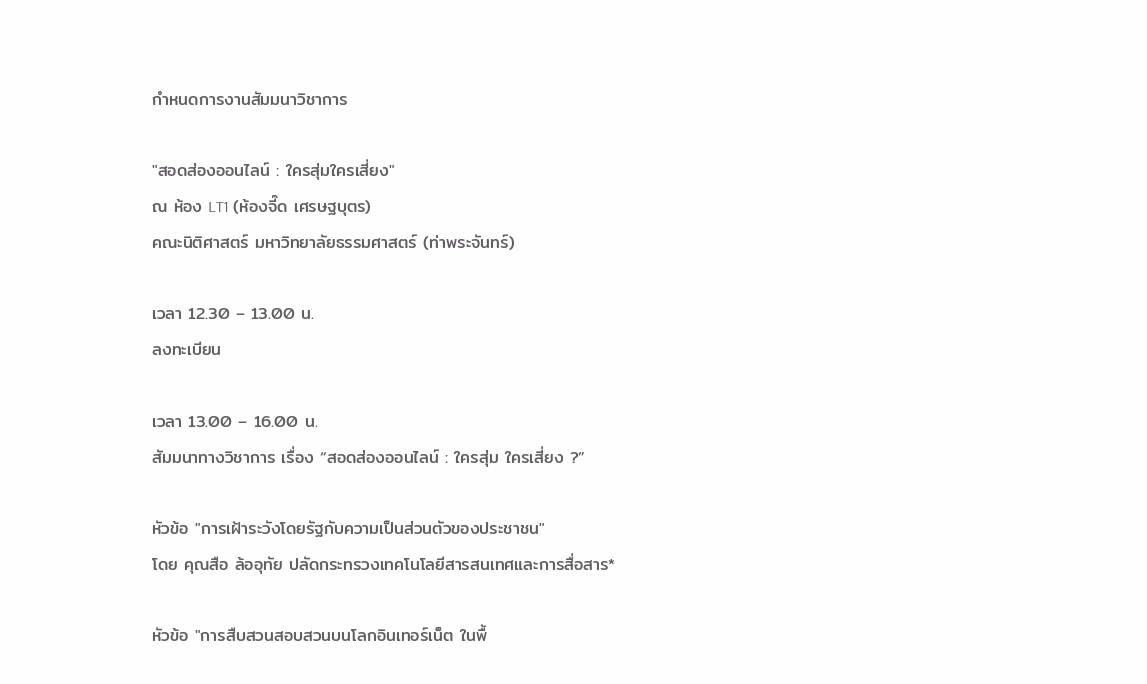กำหนดการงานสัมมนาวิชาการ

"สอดส่องออนไลน์ : ใครสุ่มใครเสี่ยง"
ณ ห้อง LT1 (ห้องจี๊ด เศรษฐบุตร)
คณะนิติศาสตร์ มหาวิทยาลัยธรรมศาสตร์ (ท่าพระจันทร์)

เวลา 12.30 – 13.00 น.
ลงทะเบียน

เวลา 13.00 – 16.00 น.
สัมมนาทางวิชาการ เรื่อง “สอดส่องออนไลน์ : ใครสุ่ม ใครเสี่ยง ?”

หัวข้อ "การเฝ้าระวังโดยรัฐกับความเป็นส่วนตัวของประชาชน"
โดย คุณสือ ล้ออุทัย ปลัดกระทรวงเทคโนโลยีสารสนเทศและการสื่อสาร*

หัวข้อ "การสืบสวนสอบสวนบนโลกอินเทอร์เน็ต ในพื้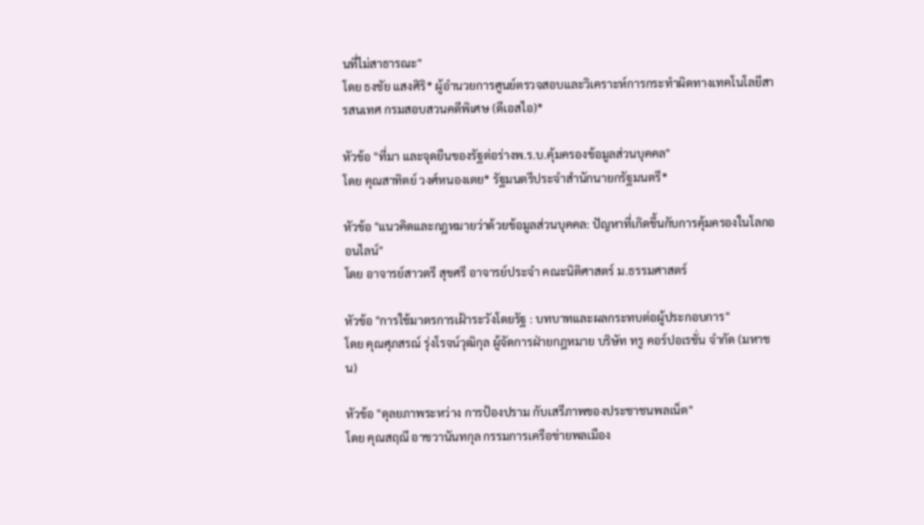นที่ไม่สาธารณะ"
โดย ธงชัย แสงศิริ* ผู้อำนวยการศูนย์ตรวจสอบและวิเคราะห์การกระทำผิดทางเทคโนโลยีสารสนเทศ กรมสอบสวนคดีพิเศษ (ดีเอสไอ)*

หัวข้อ "ที่มา และจุดยืนของรัฐต่อร่างพ.ร.บ.คุ้มครองข้อมูลส่วนบุคคล"
โดย คุณสาทิตย์ วงศ์หนองเตย* รัฐมนตรีประจำสำนักนายกรัฐมนตรี*

หัวข้อ "แนวคิดและกฎหมายว่าด้วยข้อมูลส่วนบุคคล: ปัญหาที่เกิดขึ้นกับการคุ้มครองในโลกออนไลน์"
โดย อาจารย์สาวตรี สุขศรี อาจารย์ประจำ คณะนิติศาสตร์ ม.ธรรมศาสตร์

หัวข้อ "การใช้มาตรการเฝ้าระวังโดยรัฐ : บทบาทและผลกระทบต่อผู้ประกอบการ"
โดย คุณศุภสรณ์ รุ่งโรจน์วุฒิกุล ผู้จัดการฝ่ายกฎหมาย บริษัท ทรู คอร์ปอเรชั่น จำกัด (มหาชน)

หัวข้อ "ดุลยภาพระหว่าง การป้องปราม กับเสรีภาพของประชาชนพลเน็ต"
โดย คุณสฤณี อาชวานันทกุล กรรมการเครือข่ายพลเมือง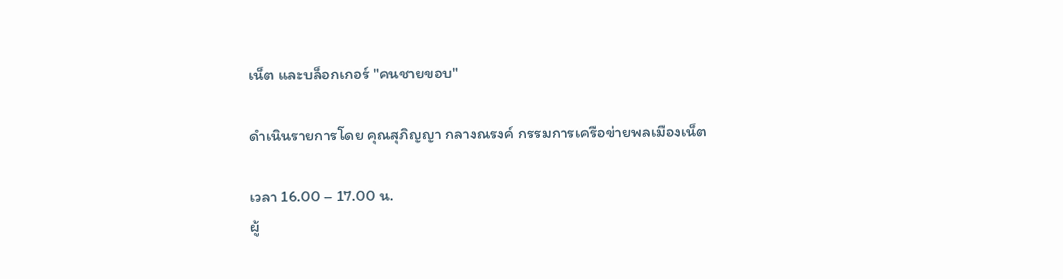เน็ต และบล็อกเกอร์ "คนชายขอบ"

ดำเนินรายการโดย คุณสุภิญญา กลางณรงค์ กรรมการเครือข่ายพลเมืองเน็ต

เวลา 16.00 – 17.00 น.
ผู้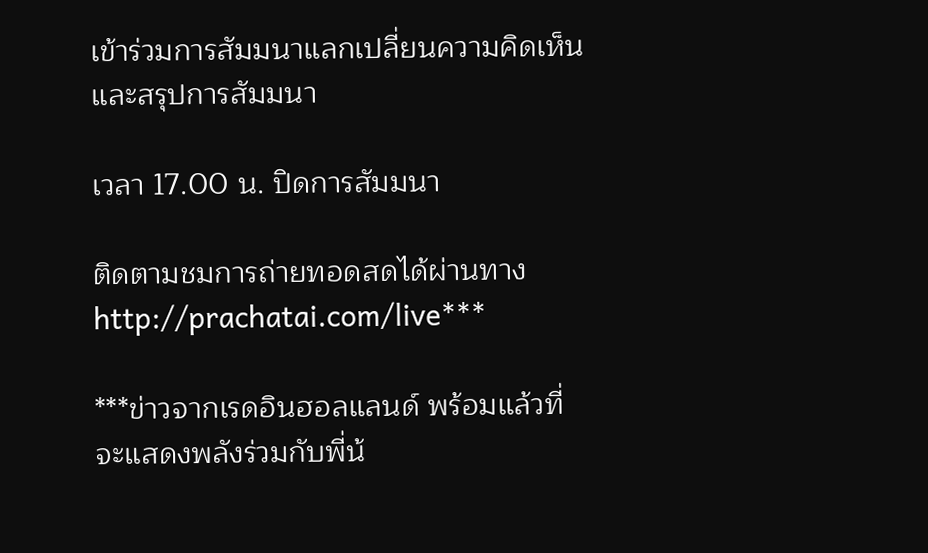เข้าร่วมการสัมมนาแลกเปลี่ยนความคิดเห็น และสรุปการสัมมนา

เวลา 17.00 น. ปิดการสัมมนา

ติดตามชมการถ่ายทอดสดได้ผ่านทาง http://prachatai.com/live***

***ข่าวจากเรดอินฮอลแลนด์ พร้อมแล้วที่จะแสดงพลังร่วมกับพี่น้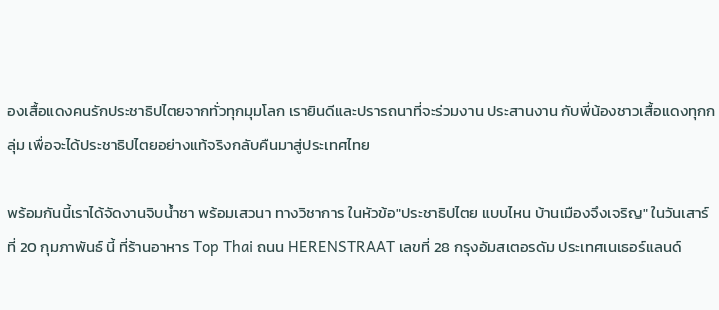องเสื้อแดงคนรักประชาธิปไตยจากทั่วทุกมุมโลก เรายินดีและปรารถนาที่จะร่วมงาน ประสานงาน กับพี่น้องชาวเสื้อแดงทุกกลุ่ม เพื่อจะได้ประชาธิปไตยอย่างแท้จริงกลับคืนมาสู่ประเทศไทย

พร้อมกันนี้เราได้จัดงานจิบน้ำชา พร้อมเสวนา ทางวิชาการ ในหัวข้อ"ประชาธิปไตย แบบไหน บ้านเมืองจึงเจริญ" ในวันเสาร์ที่ 20 กุมภาพันธ์ นี้ ที่ร้านอาหาร Top Thai ถนน HERENSTRAAT เลขที่ 28 กรุงอัมสเตอรดัม ประเทศเนเธอร์แลนด์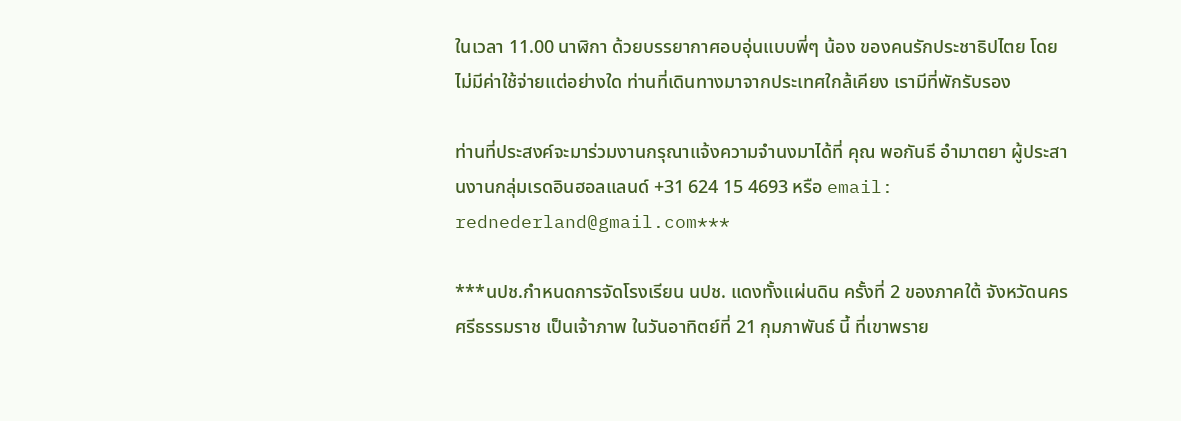ในเวลา 11.00 นาฬิกา ด้วยบรรยากาศอบอุ่นแบบพี่ๆ น้อง ของคนรักประชาธิปไตย โดยไม่มีค่าใช้จ่ายแต่อย่างใด ท่านที่เดินทางมาจากประเทศใกล้เคียง เรามีที่พักรับรอง

ท่านที่ประสงค์จะมาร่วมงานกรุณาแจ้งความจำนงมาได้ที่ คุณ พอกันธี อำมาตยา ผู้ประสานงานกลุ่มเรดอินฮอลแลนด์ +31 624 15 4693 หรือ email: rednederland@gmail.com***

***นปช.กำหนดการจัดโรงเรียน นปช. แดงทั้งแผ่นดิน ครั้งที่ 2 ของภาคใต้ จังหวัดนครศรีธรรมราช เป็นเจ้าภาพ ในวันอาทิตย์ที่ 21 กุมภาพันธ์ นี้ ที่เขาพราย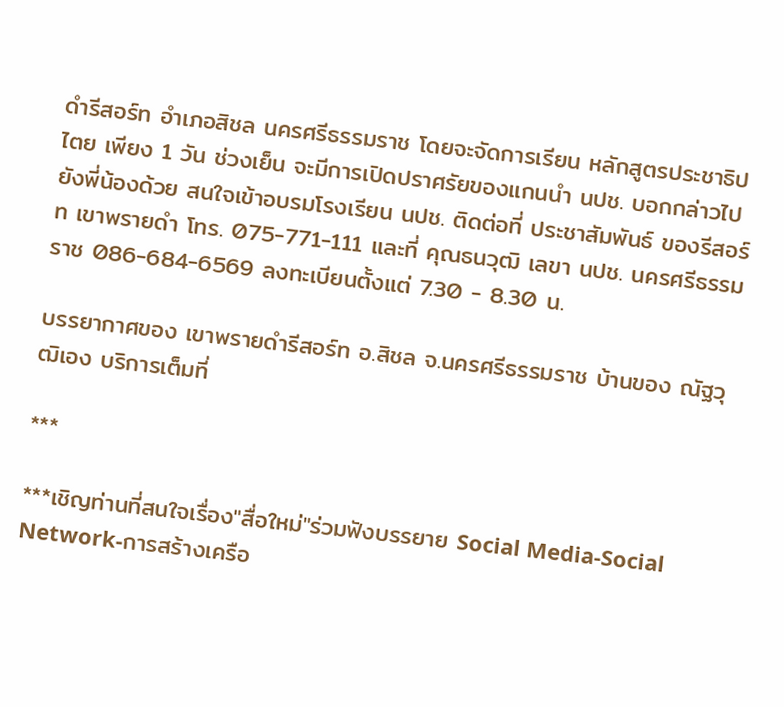ดำรีสอร์ท อำเภอสิชล นครศรีธรรมราช โดยจะจัดการเรียน หลักสูตรประชาธิปไตย เพียง 1 วัน ช่วงเย็น จะมีการเปิดปราศรัยของแกนนำ นปช. บอกกล่าวไปยังพี่น้องด้วย สนใจเข้าอบรมโรงเรียน นปช. ติดต่อที่ ประชาสัมพันธ์ ของรีสอร์ท เขาพรายดำ โทร. 075-771-111 และที่ คุณธนวุฒิ เลขา นปช. นครศรีธรรมราช 086-684-6569 ลงทะเบียนตั้งแต่ 7.30 - 8.30 น.

บรรยากาศของ เขาพรายดำรีสอร์ท อ.สิชล จ.นครศรีธรรมราช บ้านของ ณัฐวุฒิเอง บริการเต็มที่

***

***เชิญท่านที่สนใจเรื่อง"สื่อใหม่"ร่วมฟังบรรยาย Social Media-Social Network-การสร้างเครือ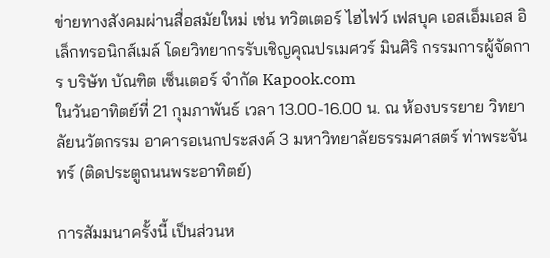ข่ายทางสังคมผ่านสื่อสมัยใหม่ เช่น ทวิตเตอร์ ไฮไฟว์ เฟสบุค เอสเอ็มเอส อิเล็กทรอนิกส์เมล์ โดยวิทยากรรับเชิญคุณปรเมศวร์ มินศิริ กรรมการผู้จัดการ บริษัท บัณฑิต เซ็นเตอร์ จำกัด Kapook.com
ในวันอาทิตย์ที่ 21 กุมภาพันธ์ เวลา 13.00-16.00 น. ณ ห้องบรรยาย วิทยาลัยนวัตกรรม อาคารอเนกประสงค์ 3 มหาวิทยาลัยธรรมศาสตร์ ท่าพระจันทร์ (ติดประตูถนนพระอาทิตย์)

การสัมมนาครั้งนี้ เป็นส่วนห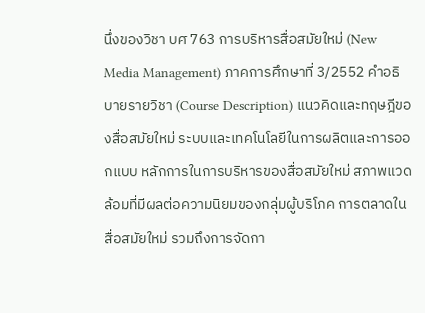นึ่งของวิชา บศ 763 การบริหารสื่อสมัยใหม่ (New Media Management) ภาคการศึกษาที่ 3/2552 คำอธิบายรายวิชา (Course Description) แนวคิดและทฤษฎีของสื่อสมัยใหม่ ระบบและเทคโนโลยีในการผลิตและการออกแบบ หลักการในการบริหารของสื่อสมัยใหม่ สภาพแวดล้อมที่มีผลต่อความนิยมของกลุ่มผู้บริโภค การตลาดในสื่อสมัยใหม่ รวมถึงการจัดกา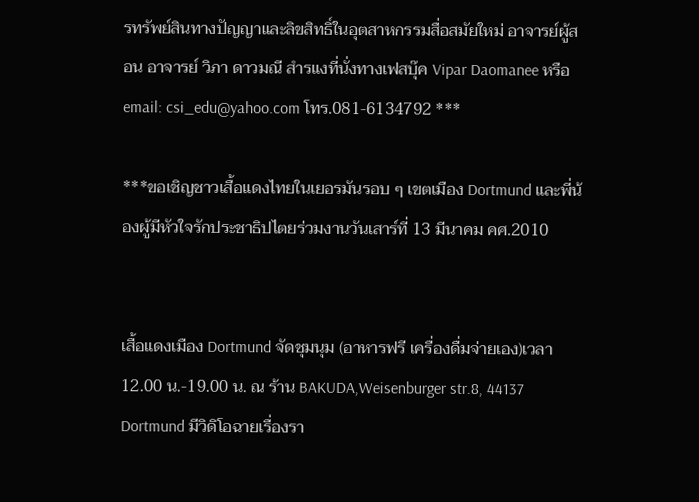รทรัพย์สินทางปัญญาและลิขสิทธิ์ในอุตสาหกรรมสื่อสมัยใหม่ อาจารย์ผู้สอน อาจารย์ วิภา ดาวมณี สำรแงที่นั่งทางเฟสบุ๊ค Vipar Daomanee หรือ email: csi_edu@yahoo.com โทร.081-6134792 ***

***ขอเชิญชาวเสื้อแดงไทยในเยอรมันรอบ ๆ เขตเมือง Dortmund และพี่น้องผู้มีหัวใจรักประชาธิปไตยร่วมงานวันเสาร์ที่ 13 มีนาคม คศ.2010


เสื้อแดงเมือง Dortmund จัดชุมนุม (อาหารฟรี เครื่องดื่มจ่ายเอง)เวลา 12.00 น.-19.00 น. ณ ร้าน BAKUDA,Weisenburger str.8, 44137 Dortmund มีวิดิโอฉายเรื่องรา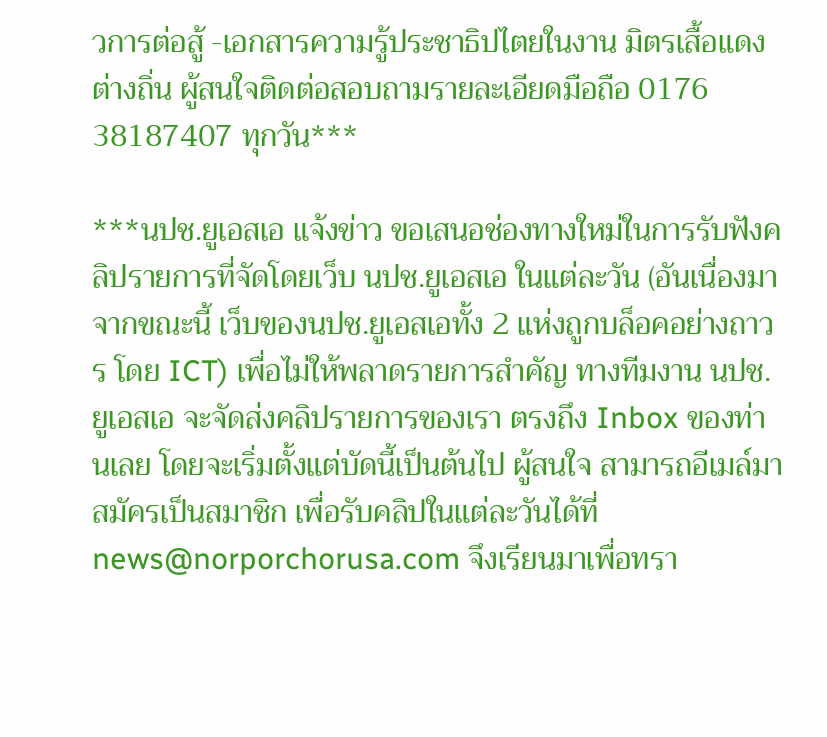วการต่อสู้ -เอกสารความรู้ประชาธิปไตยในงาน มิตรเสื้อแดงต่างถิ่น ผู้สนใจติดต่อสอบถามรายละเอียดมือถือ 0176 38187407 ทุกวัน***

***นปช.ยูเอสเอ แจ้งข่าว ขอเสนอช่องทางใหม่ในการรับฟังคลิปรายการที่จัดโดยเว็บ นปช.ยูเอสเอ ในแต่ละวัน (อันเนื่องมาจากขณะนี้ เว็บของนปช.ยูเอสเอทั้ง 2 แห่งถูกบล็อคอย่างถาวร โดย ICT) เพื่อไม่ให้พลาดรายการสำคัญ ทางทีมงาน นปช.ยูเอสเอ จะจัดส่งคลิปรายการของเรา ตรงถึง Inbox ของท่านเลย โดยจะเริ่มตั้งแต่บัดนี้เป็นต้นไป ผู้สนใจ สามารถอีเมล์มาสมัครเป็นสมาชิก เพื่อรับคลิปในแต่ละวันได้ที่news@norporchorusa.com จึงเรียนมาเพื่อทรา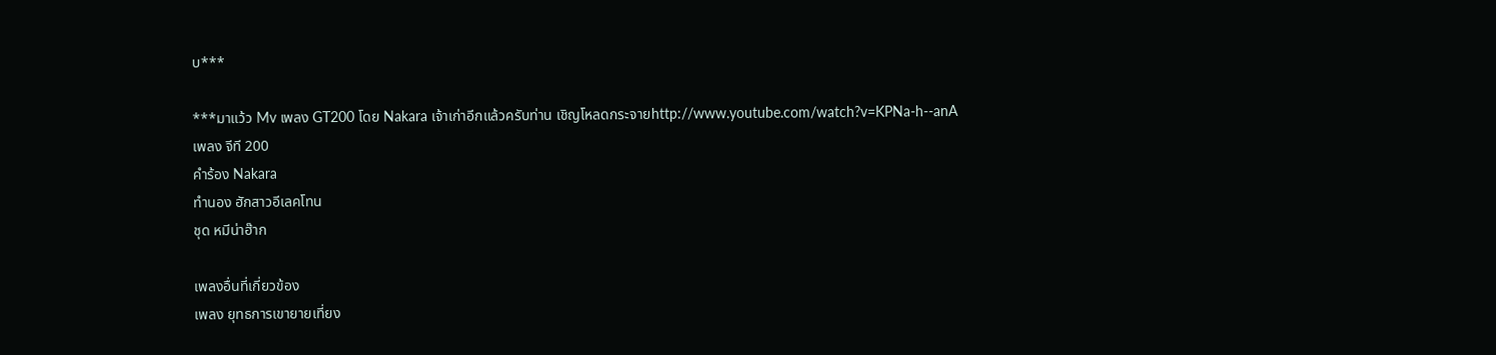บ***

***มาแว้ว Mv เพลง GT200 โดย Nakara เจ้าเก่าอีกแล้วครับท่าน เชิญโหลดกระจายhttp://www.youtube.com/watch?v=KPNa-h--anA
เพลง จีที 200
คำร้อง Nakara
ทำนอง ฮักสาวอีเลคโทน
ชุด หมีน่าฮ๊าก

เพลงอื่นที่เกี่ยวข้อง
เพลง ยุทธการเขายายเที่ยง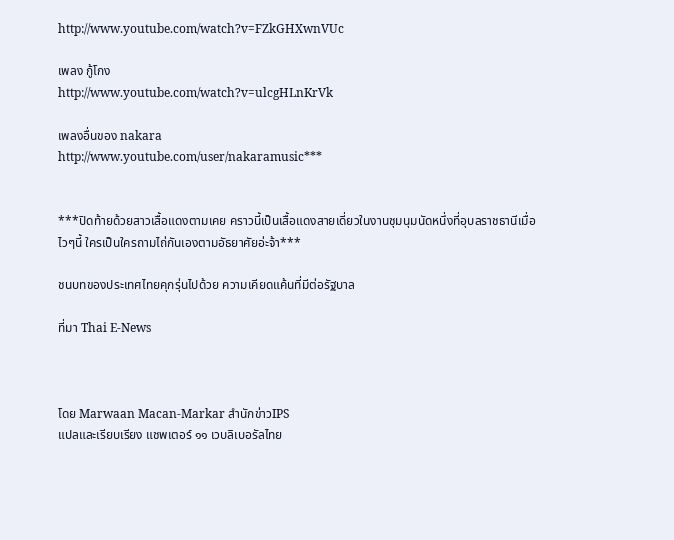http://www.youtube.com/watch?v=FZkGHXwnVUc

เพลง กู้โกง
http://www.youtube.com/watch?v=ulcgHLnKrVk

เพลงอื่นของ nakara
http://www.youtube.com/user/nakaramusic***


***ปิดท้ายด้วยสาวเสื้อแดงตามเคย คราวนี้เป็นเสื้อแดงสายเดี่ยวในงานชุมนุมนัดหนึ่งที่อุบลราชธานีเมื่อไวๆนี้ ใครเป็นใครถามไถ่กันเองตามอัธยาศัยอ่ะจ้า***

ชนบทของประเทศไทยคุกรุ่นไปด้วย ความเคียดแค้นที่มีต่อรัฐบาล

ที่มา Thai E-News



โดย Marwaan Macan-Markar สำนักข่าวIPS
แปลและเรียบเรียง แชพเตอร์ ๑๑ เวบลิเบอรัลไทย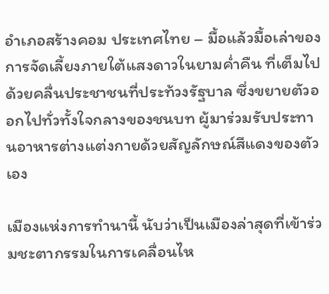อำเภอสร้างคอม ประเทศไทย – มื้อแล้วมื้อเล่าของการจัดเลี้ยงภายใต้แสงดาวในยามค่ำคืน ที่เต็มไปด้วยคลื่นประชาชนที่ประท้วงรัฐบาล ซึ่งขยายตัวออกไปทั่วทั้งใจกลางของชนบท ผู้มาร่วมรับประทานอาหารต่างแต่งกายด้วยสัญลักษณ์สีแดงของตัวเอง

เมืองแห่งการทำนานี้ นับว่าเป็นเมืองล่าสุดที่เข้าร่วมชะตากรรมในการเคลื่อนไห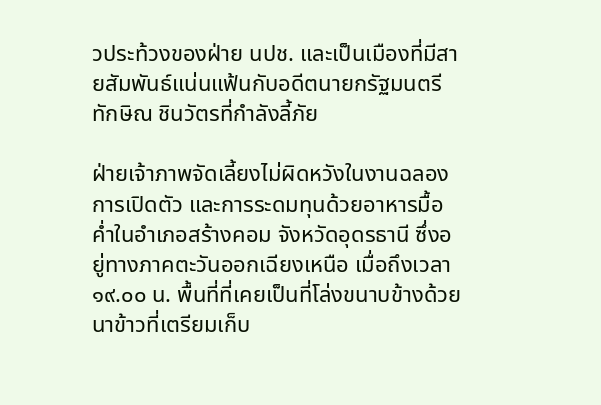วประท้วงของฝ่าย นปช. และเป็นเมืองที่มีสายสัมพันธ์แน่นแฟ้นกับอดีตนายกรัฐมนตรีทักษิณ ชินวัตรที่กำลังลี้ภัย

ฝ่ายเจ้าภาพจัดเลี้ยงไม่ผิดหวังในงานฉลองการเปิดตัว และการระดมทุนด้วยอาหารมื้อค่ำในอำเภอสร้างคอม จังหวัดอุดรธานี ซึ่งอยู่ทางภาคตะวันออกเฉียงเหนือ เมื่อถึงเวลา ๑๙.๐๐ น. พื้นที่ที่เคยเป็นที่โล่งขนาบข้างด้วยนาข้าวที่เตรียมเก็บ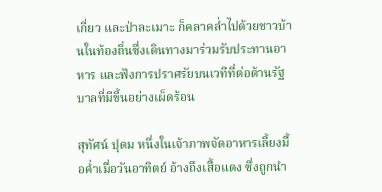เกี่ยว และป่าละเมาะ ก็คลาคล่ำไปด้วยชาวบ้านในท้องถิ่นซึ่งเดินทางมาร่วมรับประทานอาหาร และฟังการปราศรัยบนเวทีที่ต่อต้านรัฐบาลที่มีขี้นอย่างเผ็ดร้อน

สุทัศน์ ปุดม หนึ่งในเจ้าภาพจัดอาหารเลี้ยงมื้อค่ำเมื่อวันอาทิตย์ อ้างถึงเสื้อแดง ซึ่งถูกนำ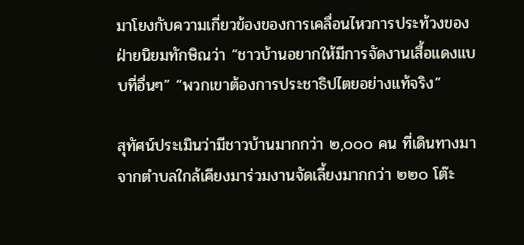มาโยงกับความเกี่ยวข้องของการเคลื่อนไหวการประท้วงของฝ่ายนิยมทักษิณว่า “ชาวบ้านอยากให้มีการจัดงานเสื้อแดงแบบที่อื่นๆ” “พวกเขาต้องการประชาธิปไตยอย่างแท้จริง”

สุทัศน์ประเมินว่ามีชาวบ้านมากกว่า ๒,๐๐๐ คน ที่เดินทางมาจากตำบลใกล้เคียงมาร่วมงานจัดเลี้ยงมากกว่า ๒๒๐ โต๊ะ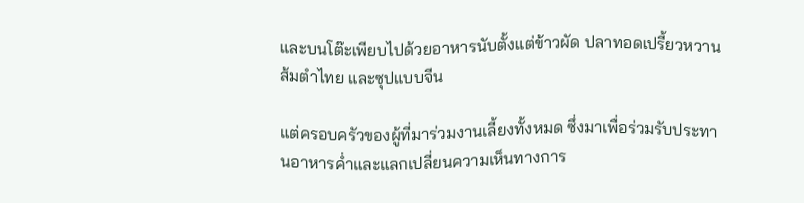และบนโต๊ะเพียบไปด้วยอาหารนับตั้งแต่ข้าวผัด ปลาทอดเปรี้ยวหวาน ส้มตำไทย และซุปแบบจีน

แต่ครอบครัวของผู้ที่มาร่วมงานเลี้ยงทั้งหมด ซึ่งมาเพื่อร่วมรับประทานอาหารค่ำและแลกเปลี่ยนความเห็นทางการ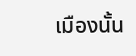เมืองนั้น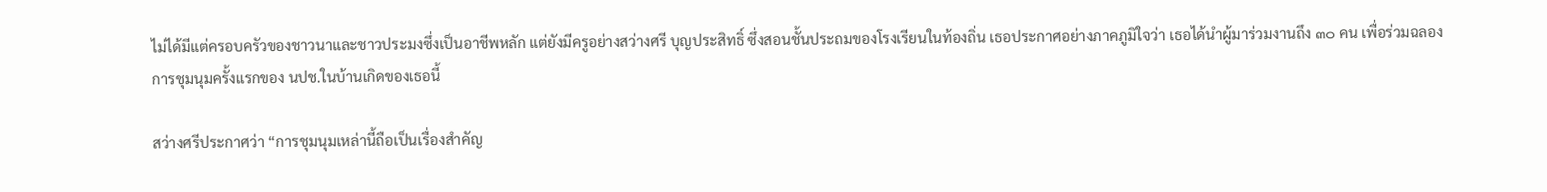ไม่ได้มีแต่ครอบครัวของชาวนาและชาวประมงซึ่งเป็นอาชีพหลัก แต่ยังมีครูอย่างสว่างศรี บุญประสิทธิ์ ซึ่งสอนชั้นประถมของโรงเรียนในท้องถิ่น เธอประกาศอย่างภาคภูมิใจว่า เธอได้นำผู้มาร่วมงานถึง ๓๐ คน เพื่อร่วมฉลองการชุมนุมครั้งแรกของ นปช.ในบ้านเกิดของเธอนี้

สว่างศรีประกาศว่า “การชุมนุมเหล่านี้ถือเป็นเรื่องสำคัญ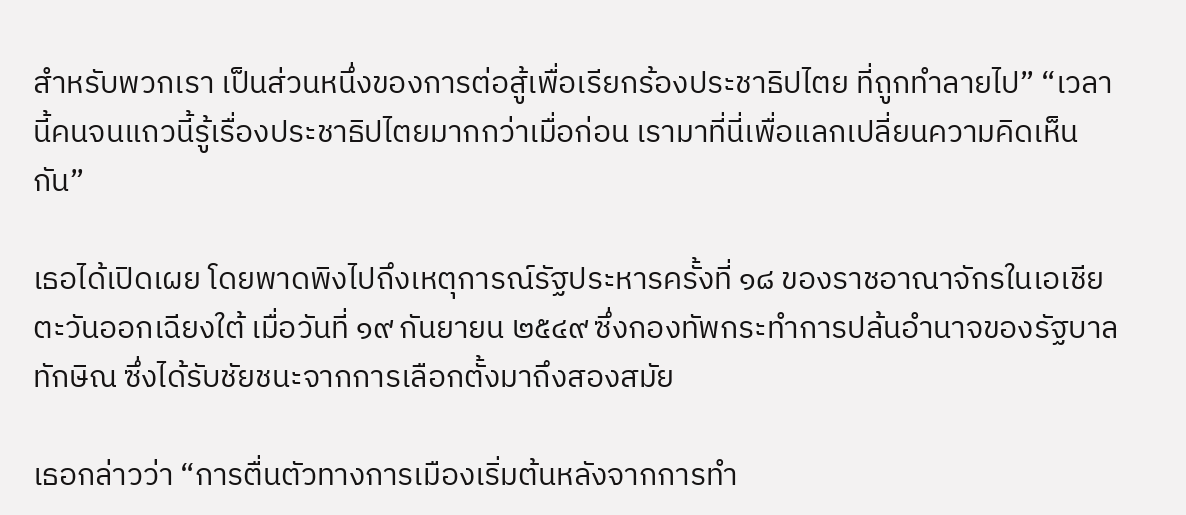สำหรับพวกเรา เป็นส่วนหนึ่งของการต่อสู้เพื่อเรียกร้องประชาธิปไตย ที่ถูกทำลายไป” “เวลานี้คนจนแถวนี้รู้เรื่องประชาธิปไตยมากกว่าเมื่อก่อน เรามาที่นี่เพื่อแลกเปลี่ยนความคิดเห็นกัน”

เธอได้เปิดเผย โดยพาดพิงไปถึงเหตุการณ์รัฐประหารครั้งที่ ๑๘ ของราชอาณาจักรในเอเชียตะวันออกเฉียงใต้ เมื่อวันที่ ๑๙ กันยายน ๒๕๔๙ ซึ่งกองทัพกระทำการปล้นอำนาจของรัฐบาลทักษิณ ซึ่งได้รับชัยชนะจากการเลือกตั้งมาถึงสองสมัย

เธอกล่าวว่า “การตื่นตัวทางการเมืองเริ่มต้นหลังจากการทำ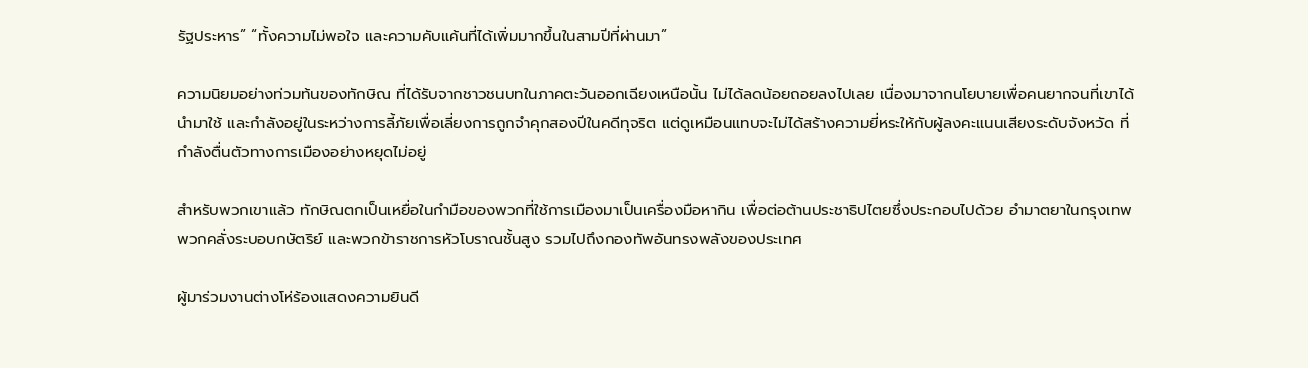รัฐประหาร” “ทั้งความไม่พอใจ และความคับแค้นที่ได้เพิ่มมากขึ้นในสามปีที่ผ่านมา”

ความนิยมอย่างท่วมท้นของทักษิณ ที่ได้รับจากชาวชนบทในภาคตะวันออกเฉียงเหนือนั้น ไม่ได้ลดน้อยถอยลงไปเลย เนื่องมาจากนโยบายเพื่อคนยากจนที่เขาได้นำมาใช้ และกำลังอยู่ในระหว่างการลี้ภัยเพื่อเลี่ยงการถูกจำคุกสองปีในคดีทุจริต แต่ดูเหมือนแทบจะไม่ได้สร้างความยี่หระให้กับผู้ลงคะแนนเสียงระดับจังหวัด ที่กำลังตื่นตัวทางการเมืองอย่างหยุดไม่อยู่

สำหรับพวกเขาแล้ว ทักษิณตกเป็นเหยื่อในกำมือของพวกที่ใช้การเมืองมาเป็นเครื่องมือหากิน เพื่อต่อต้านประชาธิปไตยซึ่งประกอบไปด้วย อำมาตยาในกรุงเทพ พวกคลั่งระบอบกษัตริย์ และพวกข้าราชการหัวโบราณชั้นสูง รวมไปถึงกองทัพอันทรงพลังของประเทศ

ผู้มาร่วมงานต่างโห่ร้องแสดงความยินดี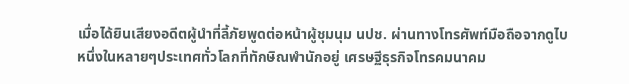เมื่อได้ยินเสียงอดีตผู้นำที่ลี้ภัยพูดต่อหน้าผู้ชุมนุม นปช. ผ่านทางโทรศัพท์มือถือจากดูไบ หนึ่งในหลายๆประเทศทั่วโลกที่ทักษิณพำนักอยู่ เศรษฐีธุรกิจโทรคมนาคม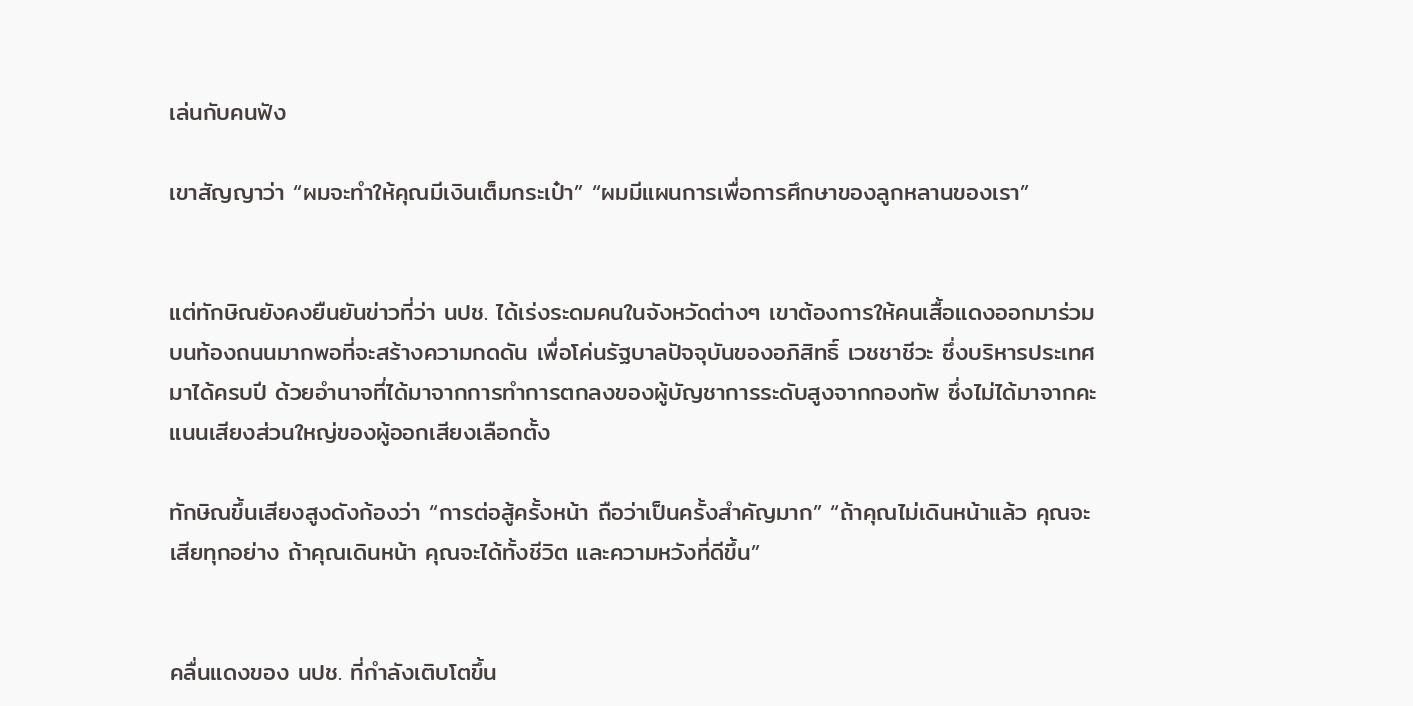เล่นกับคนฟัง

เขาสัญญาว่า “ผมจะทำให้คุณมีเงินเต็มกระเป๋า” “ผมมีแผนการเพื่อการศึกษาของลูกหลานของเรา”


แต่ทักษิณยังคงยืนยันข่าวที่ว่า นปช. ได้เร่งระดมคนในจังหวัดต่างๆ เขาต้องการให้คนเสื้อแดงออกมาร่วมบนท้องถนนมากพอที่จะสร้างความกดดัน เพื่อโค่นรัฐบาลปัจจุบันของอภิสิทธิ์ เวชชาชีวะ ซึ่งบริหารประเทศมาได้ครบปี ด้วยอำนาจที่ได้มาจากการทำการตกลงของผู้บัญชาการระดับสูงจากกองทัพ ซึ่งไม่ได้มาจากคะแนนเสียงส่วนใหญ่ของผู้ออกเสียงเลือกตั้ง

ทักษิณขึ้นเสียงสูงดังก้องว่า “การต่อสู้ครั้งหน้า ถือว่าเป็นครั้งสำคัญมาก” “ถ้าคุณไม่เดินหน้าแล้ว คุณจะเสียทุกอย่าง ถ้าคุณเดินหน้า คุณจะได้ทั้งชีวิต และความหวังที่ดีขึ้น”


คลื่นแดงของ นปช. ที่กำลังเติบโตขึ้น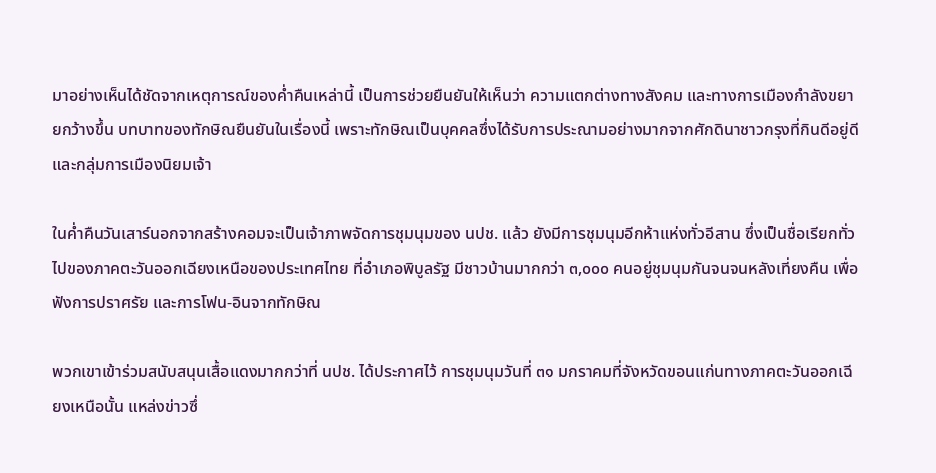มาอย่างเห็นได้ชัดจากเหตุการณ์ของค่ำคืนเหล่านี้ เป็นการช่วยยืนยันให้เห็นว่า ความแตกต่างทางสังคม และทางการเมืองกำลังขยายกว้างขึ้น บทบาทของทักษิณยืนยันในเรื่องนี้ เพราะทักษิณเป็นบุคคลซึ่งได้รับการประณามอย่างมากจากศักดินาชาวกรุงที่กินดีอยู่ดี และกลุ่มการเมืองนิยมเจ้า

ในค่ำคืนวันเสาร์นอกจากสร้างคอมจะเป็นเจ้าภาพจัดการชุมนุมของ นปช. แล้ว ยังมีการชุมนุมอีกห้าแห่งทั่วอีสาน ซึ่งเป็นชื่อเรียกทั่วไปของภาคตะวันออกเฉียงเหนือของประเทศไทย ที่อำเภอพิบูลรัฐ มีชาวบ้านมากกว่า ๓,๐๐๐ คนอยู่ชุมนุมกันจนจนหลังเที่ยงคืน เพื่อฟังการปราศรัย และการโฟน-อินจากทักษิณ

พวกเขาเข้าร่วมสนับสนุนเสื้อแดงมากกว่าที่ นปช. ได้ประกาศไว้ การชุมนุมวันที่ ๓๑ มกราคมที่จังหวัดขอนแก่นทางภาคตะวันออกเฉียงเหนือนั้น แหล่งข่าวซึ่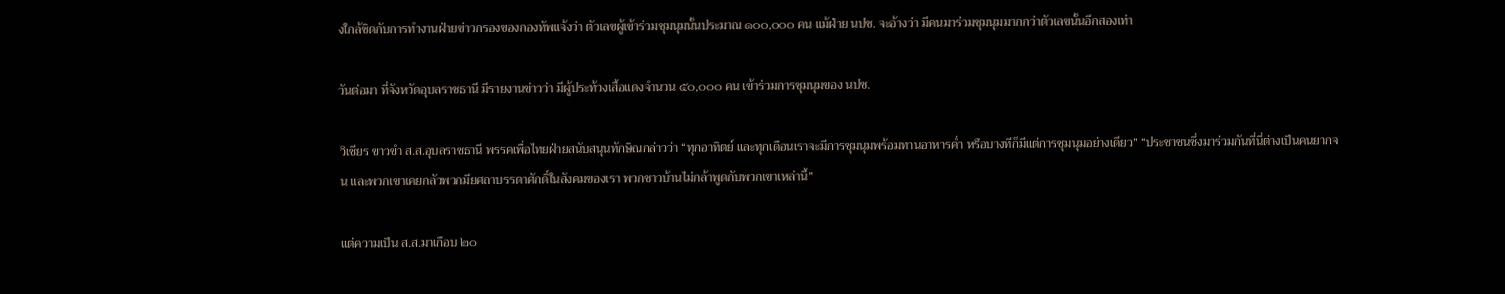งใกล้ชิดกับการทำงานฝ่ายข่าวกรองของกองทัพแจ้งว่า ตัวเลขผู้เข้าร่วมชุมนุมนั้นประมาณ ๑๐๐,๐๐๐ คน แม้ฝ่าย นปช. จะอ้างว่า มีคนมาร่วมชุมนุมมากกว่าตัวเลขนั้นอีกสองเท่า

วันต่อมา ที่จังหวัดอุบลราชธานี มีรายงานข่าวว่า มีผู้ประท้วงเสื้อแดงจำนวน ๕๐,๐๐๐ คน เข้าร่วมการชุมนุมของ นปช.

วิเชียร ขาวขำ ส.ส.อุบลราชธานี พรรคเพื่อไทยฝ่ายสนับสนุนทักษิณกล่าวว่า “ทุกอาทิตย์ และทุกเดือนเราจะมีการชุมนุมพร้อมทานอาหารค่ำ หรือบางทีก็มีแต่การชุมนุมอย่างเดียว” “ประชาชนซึ่งมาร่วมกันที่นี่ต่างเป็นคนยากจน และพวกเขาเคยกลัวพวกมียศถาบรรดาศักดิ์ในสังคมของเรา พวกชาวบ้านไม่กล้าพูดกับพวกเขาเหล่านี้”

แต่ความเป็น ส.ส.มาเกือบ ๒๐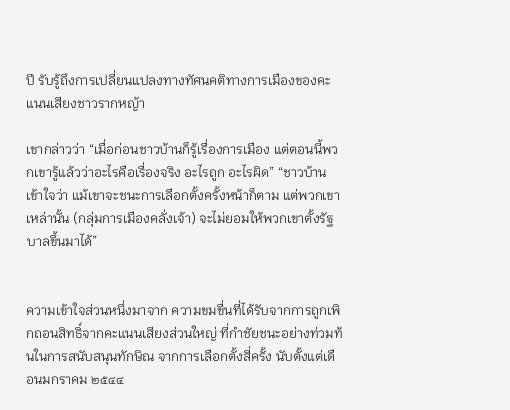ปี รับรู้ถึงการเปลี่ยนแปลงทางทัศนคติทางการเมืองของคะแนนเสียงชาวรากหญ้า

เขากล่าวว่า “เมื่อก่อนชาวบ้านก็รู้เรื่องการเมือง แต่ตอนนี้พวกเขารู้แล้วว่าอะไรคือเรื่องจริง อะไรถูก อะไรผิด” “ชาวบ้านเข้าใจว่า แม้เขาจะชนะการเลือกตั้งครั้งหน้าก็ตาม แต่พวกเขาเหล่านั้น (กลุ่มการเมืองคลั่งเจ้า) จะไม่ยอมให้พวกเขาตั้งรัฐบาลขึ้นมาได้”


ความเข้าใจส่วนหนึ่งมาจาก ความขมขื่นที่ได้รับจากการถูกเพิกถอนสิทธิ์จากคะแนนเสียงส่วนใหญ่ ที่กำชัยชนะอย่างท่วมท้นในการสนับสนุนทักษิณ จากการเลือกตั้งสี่ครั้ง นับตั้งแต่เดือนมกราคม ๒๕๔๔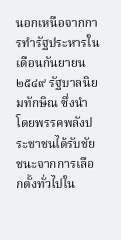นอกเหนือจากการทำรัฐประหารในเดือนกันยายน ๒๕๔๙ รัฐบาลนิยมทักษิณ ซึ่งนำโดยพรรคพลังประชาชนได้รับชัยชนะจากการเลือกตั้งทั่วไปใน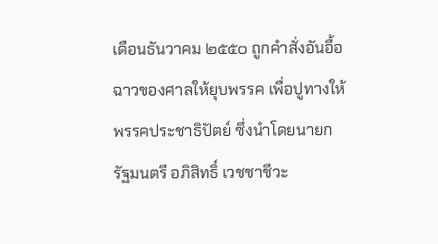เดือนธันวาคม ๒๕๕๐ ถูกคำสั่งอันอื้อฉาวของศาลให้ยุบพรรค เพื่อปูทางให้พรรคประชาธิปัตย์ ซึ่งนำโดยนายกรัฐมนตรี อภิสิทธิ์ เวชชาชีวะ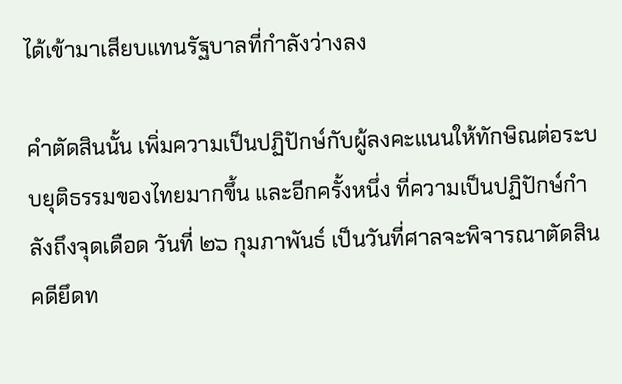ได้เข้ามาเสียบแทนรัฐบาลที่กำลังว่างลง

คำตัดสินนั้น เพิ่มความเป็นปฏิปักษ์กับผู้ลงคะแนนให้ทักษิณต่อระบบยุติธรรมของไทยมากขึ้น และอีกครั้งหนึ่ง ที่ความเป็นปฏิปักษ์กำลังถึงจุดเดือด วันที่ ๒๖ กุมภาพันธ์ เป็นวันที่ศาลจะพิจารณาตัดสินคดียึดท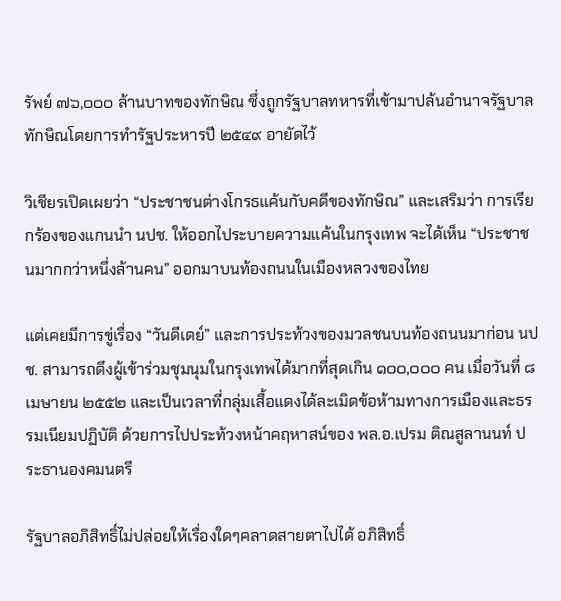รัพย์ ๗๖,๐๐๐ ล้านบาทของทักษิณ ซึ่งถูกรัฐบาลทหารที่เข้ามาปล้นอำนาจรัฐบาลทักษิณโดยการทำรัฐประหารปี ๒๕๔๙ อายัดไว้

วิเชียรเปิดเผยว่า “ประชาชนต่างโกรธแค้นกับคดีของทักษิณ” และเสริมว่า การเรียกร้องของแกนนำ นปช. ให้ออกไประบายความแค้นในกรุงเทพ จะได้เห็น “ประชาชนมากกว่าหนึ่งล้านคน” ออกมาบนท้องถนนในเมืองหลวงของไทย

แต่เคยมีการขู่เรื่อง “วันดีเดย์” และการประท้วงของมวลชนบนท้องถนนมาก่อน นปช. สามารถดึงผู้เข้าร่วมชุมนุมในกรุงเทพได้มากที่สุดเกิน ๑๐๐,๐๐๐ คน เมื่อวันที่ ๘ เมษายน ๒๕๕๒ และเป็นเวลาที่กลุ่มเสื้อแดงได้ละเมิดข้อห้ามทางการเมืองและธรรมเนียมปฏิบัติ ด้วยการไปประท้วงหน้าคฤหาสน์ของ พล.อ.เปรม ติณสูลานนท์ ประธานองคมนตรี

รัฐบาลอภิสิทธิ์ไม่ปล่อยให้เรื่องใดๆคลาดสายตาไปได้ อภิสิทธิ์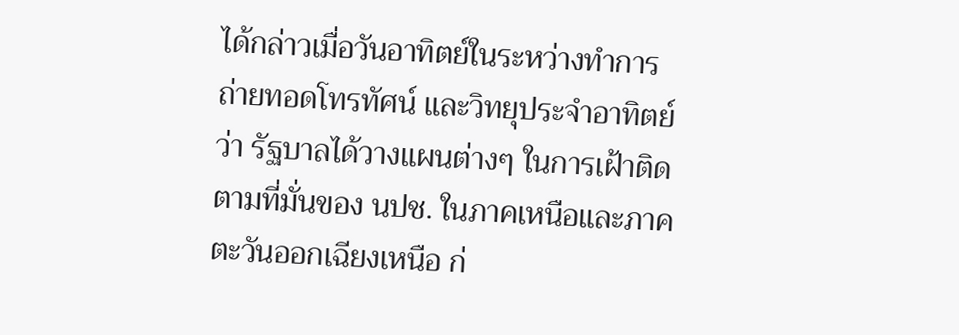ได้กล่าวเมื่อวันอาทิตย์ในระหว่างทำการถ่ายทอดโทรทัศน์ และวิทยุประจำอาทิตย์ว่า รัฐบาลได้วางแผนต่างๆ ในการเฝ้าติดตามที่มั่นของ นปช. ในภาคเหนือและภาคตะวันออกเฉียงเหนือ ก่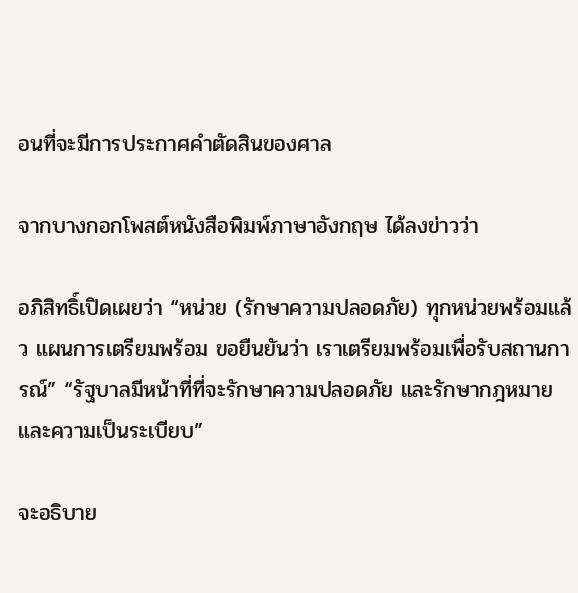อนที่จะมีการประกาศคำตัดสินของศาล

จากบางกอกโพสต์หนังสือพิมพ์ภาษาอังกฤษ ได้ลงข่าวว่า

อภิสิทธิ์เปิดเผยว่า “หน่วย (รักษาความปลอดภัย) ทุกหน่วยพร้อมแล้ว แผนการเตรียมพร้อม ขอยืนยันว่า เราเตรียมพร้อมเพื่อรับสถานการณ์” “รัฐบาลมีหน้าที่ที่จะรักษาความปลอดภัย และรักษากฎหมาย และความเป็นระเบียบ”

จะอธิบาย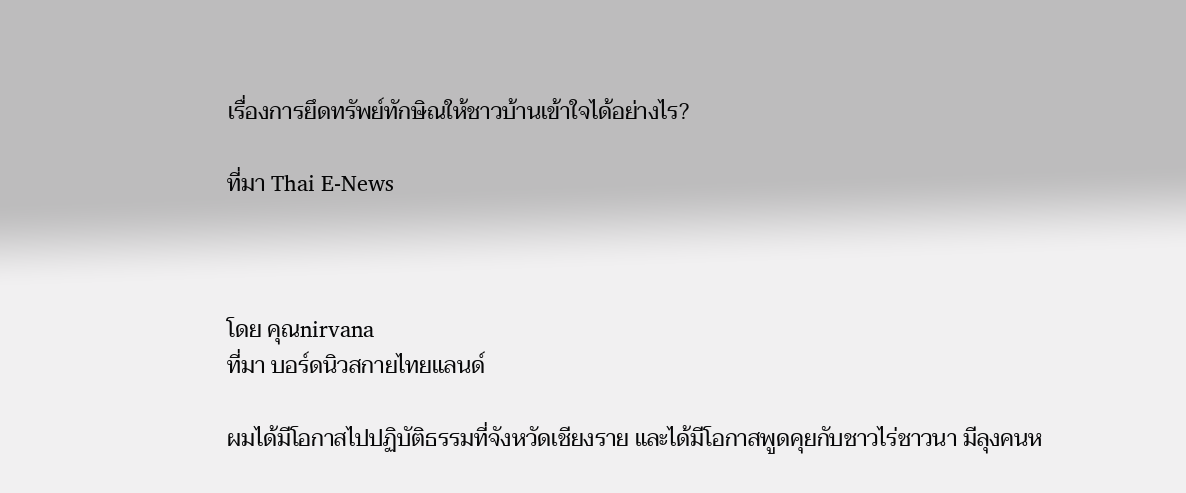เรื่องการยึดทรัพย์ทักษิณให้ชาวบ้านเข้าใจได้อย่างไร?

ที่มา Thai E-News



โดย คุณnirvana
ที่มา บอร์ดนิวสกายไทยแลนด์

ผมได้มีโอกาสไปปฏิบัติธรรมที่จังหวัดเชียงราย และได้มีโอกาสพูดคุยกับชาวไร่ชาวนา มีลุงคนห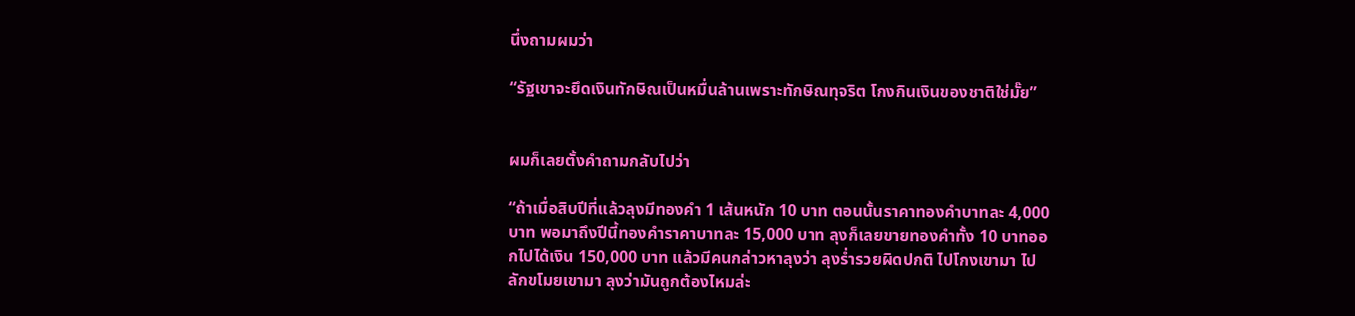นึ่งถามผมว่า

“รัฐเขาจะยึดเงินทักษิณเป็นหมื่นล้านเพราะทักษิณทุจริต โกงกินเงินของชาติใช่มั๊ย”


ผมก็เลยตั้งคำถามกลับไปว่า

“ถ้าเมื่อสิบปีที่แล้วลุงมีทองคำ 1 เส้นหนัก 10 บาท ตอนนั้นราคาทองคำบาทละ 4,000 บาท พอมาถึงปีนี้ทองคำราคาบาทละ 15,000 บาท ลุงก็เลยขายทองคำทั้ง 10 บาทออกไปได้เงิน 150,000 บาท แล้วมีคนกล่าวหาลุงว่า ลุงร่ำรวยผิดปกติ ไปโกงเขามา ไปลักขโมยเขามา ลุงว่ามันถูกต้องไหมล่ะ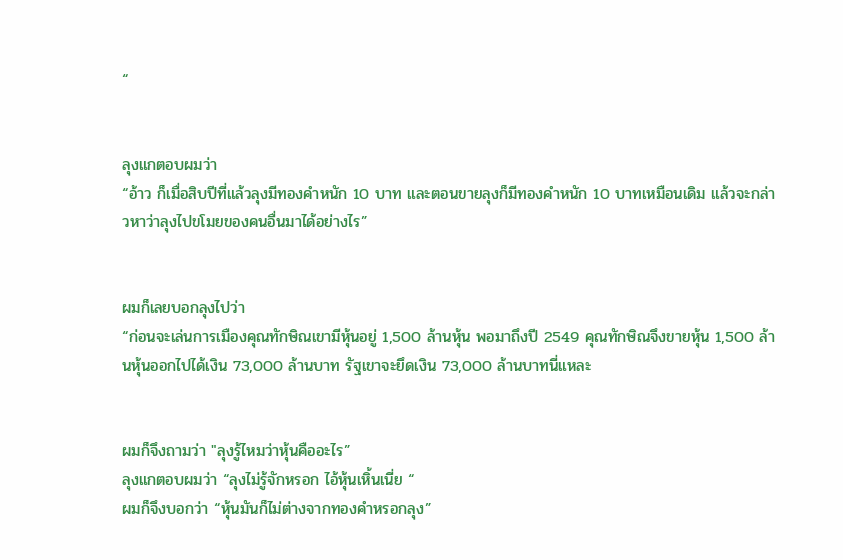“


ลุงแกตอบผมว่า
“อ้าว ก็เมื่อสิบปีที่แล้วลุงมีทองคำหนัก 10 บาท และตอนขายลุงก็มีทองคำหนัก 10 บาทเหมือนเดิม แล้วจะกล่าวหาว่าลุงไปขโมยของคนอื่นมาได้อย่างไร”


ผมก็เลยบอกลุงไปว่า
“ก่อนจะเล่นการเมืองคุณทักษิณเขามีหุ้นอยู่ 1,500 ล้านหุ้น พอมาถึงปี 2549 คุณทักษิณจึงขายหุ้น 1,500 ล้านหุ้นออกไปได้เงิน 73,000 ล้านบาท รัฐเขาจะยึดเงิน 73,000 ล้านบาทนี่แหละ


ผมก็จึงถามว่า "ลุงรู้ไหมว่าหุ้นคืออะไร”
ลุงแกตอบผมว่า “ลุงไม่รู้จักหรอก ไอ้หุ้นเหิ้นเนี่ย “
ผมก็จึงบอกว่า “หุ้นมันก็ไม่ต่างจากทองคำหรอกลุง”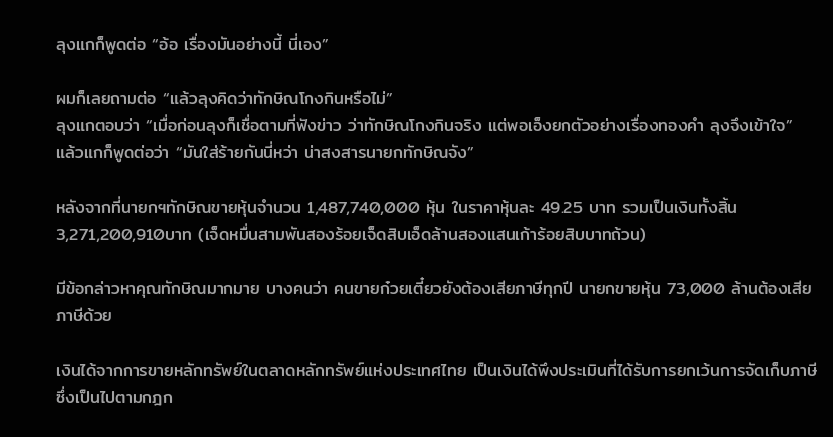ลุงแกก็พูดต่อ “อ้อ เรื่องมันอย่างนี้ นี่เอง”

ผมก็เลยถามต่อ “แล้วลุงคิดว่าทักษิณโกงกินหรือไม่”
ลุงแกตอบว่า “เมื่อก่อนลุงก็เชื่อตามที่ฟังข่าว ว่าทักษิณโกงกินจริง แต่พอเอ็งยกตัวอย่างเรื่องทองคำ ลุงจึงเข้าใจ”
แล้วแกก็พูดต่อว่า “มันใส่ร้ายกันนี่หว่า น่าสงสารนายกทักษิณจัง”

หลังจากที่นายกฯทักษิณขายหุ้นจำนวน 1,487,740,000 หุ้น ในราคาหุ้นละ 49.25 บาท รวมเป็นเงินทั้งสิ้น 3,271,200,910บาท (เจ็ดหมื่นสามพันสองร้อยเจ็ดสิบเอ็ดล้านสองแสนเก้าร้อยสิบบาทถ้วน)

มีข้อกล่าวหาคุณทักษิณมากมาย บางคนว่า คนขายก๋วยเตี๋ยวยังต้องเสียภาษีทุกปี นายกขายหุ้น 73,000 ล้านต้องเสียภาษีด้วย

เงินได้จากการขายหลักทรัพย์ในตลาดหลักทรัพย์แห่งประเทศไทย เป็นเงินได้พึงประเมินที่ได้รับการยกเว้นการจัดเก็บภาษี
ซึ่งเป็นไปตามกฎก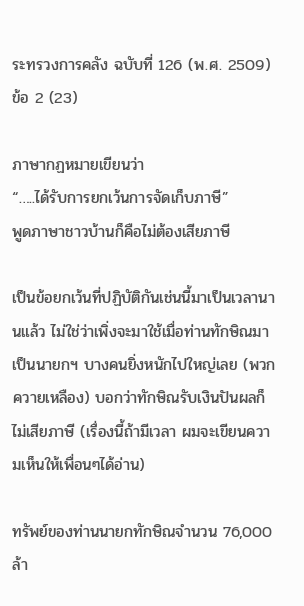ระทรวงการคลัง ฉบับที่ 126 (พ.ศ. 2509) ข้อ 2 (23)

ภาษากฏหมายเขียนว่า
“…..ได้รับการยกเว้นการจัดเก็บภาษี”
พูดภาษาชาวบ้านก็คือไม่ต้องเสียภาษี

เป็นข้อยกเว้นที่ปฏิบัติกันเช่นนี้มาเป็นเวลานานแล้ว ไม่ใช่ว่าเพิ่งจะมาใช้เมื่อท่านทักษิณมาเป็นนายกฯ บางคนยิ่งหนักไปใหญ่เลย (พวกควายเหลือง) บอกว่าทักษิณรับเงินปันผลก็ไม่เสียภาษี (เรื่องนี้ถ้ามีเวลา ผมจะเขียนความเห็นให้เพื่อนๆได้อ่าน)

ทรัพย์ของท่านนายกทักษิณจำนวน 76,000 ล้า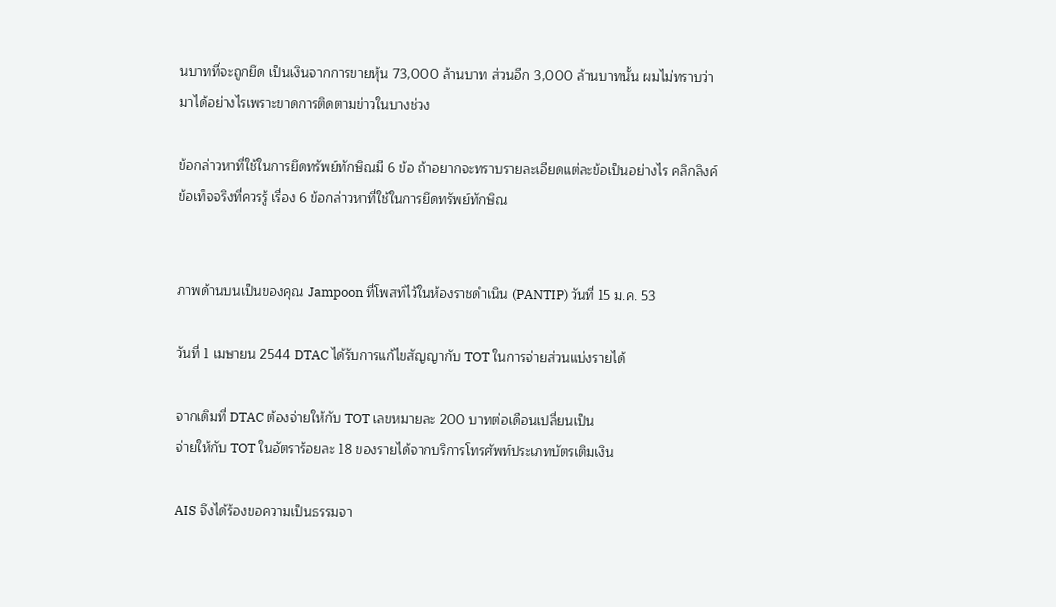นบาทที่จะถูกยึด เป็นเงินจากการขายหุ้น 73,000 ล้านบาท ส่วนอีก 3,000 ล้านบาทนั้น ผมไม่ทราบว่ามาได้อย่างไรเพราะขาดการติดตามข่าวในบางช่วง

ข้อกล่าวหาที่ใช้ในการยึดทรัพย์ทักษิณมี 6 ข้อ ถ้าอยากจะทราบรายละเอียดแต่ละข้อเป็นอย่างไร คลิกลิงค์
ข้อเท็จจริงที่ควรรู้ เรื่อง 6 ข้อกล่าวหาที่ใช้ในการยึดทรัพย์ทักษิณ


ภาพด้านบนเป็นของคุณ Jampoon ที่โพสท์ไว้ในห้องราชดำเนิน (PANTIP) วันที่ 15 ม.ค. 53

วันที่ 1 เมษายน 2544 DTAC ได้รับการแก้ไขสัญญากับ TOT ในการจ่ายส่วนแบ่งรายได้

จากเดิมที่ DTAC ต้องจ่ายให้กับ TOT เลขหมายละ 200 บาทต่อเดือนเปลี่ยนเป็น
จ่ายให้กับ TOT ในอัตราร้อยละ 18 ของรายได้จากบริการโทรศัพท์ประเภทบัตรเติมเงิน

AIS จึงได้ร้องขอความเป็นธรรมจา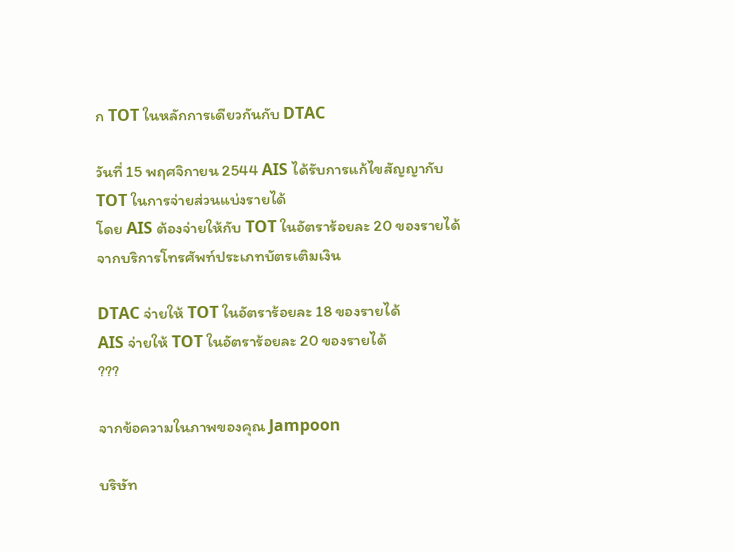ก TOT ในหลักการเดียวกันกับ DTAC

วันที่ 15 พฤศจิกายน 2544 AIS ได้รับการแก้ไขสัญญากับ TOT ในการจ่ายส่วนแบ่งรายได้
โดย AIS ต้องจ่ายให้กับ TOT ในอัตราร้อยละ 20 ของรายได้จากบริการโทรศัพท์ประเภทบัตรเติมเงิน

DTAC จ่ายให้ TOT ในอัตราร้อยละ 18 ของรายได้
AIS จ่ายให้ TOT ในอัตราร้อยละ 20 ของรายได้
???

จากข้อความในภาพของคุณ Jampoon

บริษัท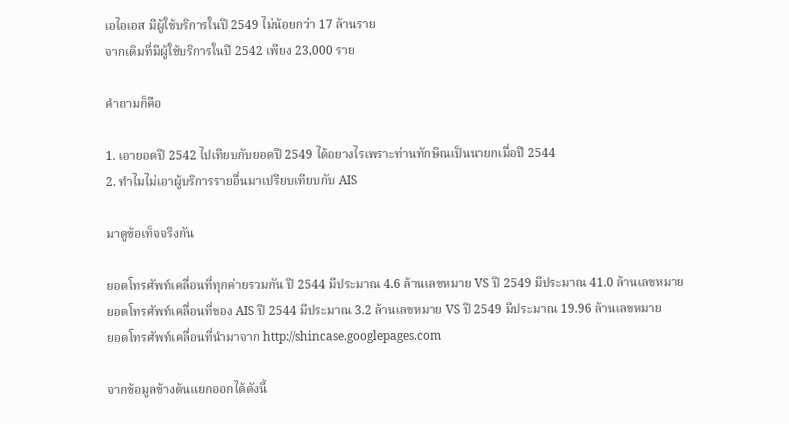เอไอเอส มีผู้ใช้บริการในปี 2549 ไม่น้อยกว่า 17 ล้านราย
จากเดิมที่มีผู้ใช้บริการในปี 2542 เพียง 23,000 ราย

คำถามก็คือ

1. เอายอดปี 2542 ไปเทียบกับยอดปี 2549 ได้อยางไรเพราะท่านทักษิณเป็นนายกเมื่อปี 2544
2. ทำไมไม่เอาผู้บริการรายอื่นมาเปรียบเทียบกับ AIS

มาดูข้อเท็จจริงกัน

ยอดโทรศัพท์เคลื่อนที่ทุกค่ายรวมกัน ปี 2544 มีประมาณ 4.6 ล้านเลขหมาย VS ปี 2549 มีประมาณ 41.0 ล้านเลขหมาย
ยอดโทรศัพท์เคลื่อนที่ของ AIS ปี 2544 มีประมาณ 3.2 ล้านเลขหมาย VS ปี 2549 มีประมาณ 19.96 ล้านเลขหมาย
ยอดโทรศัพท์เคลื่อนที่นำมาจาก http://shincase.googlepages.com

จากข้อมูลข้างต้นแยกออกได้ดังนี้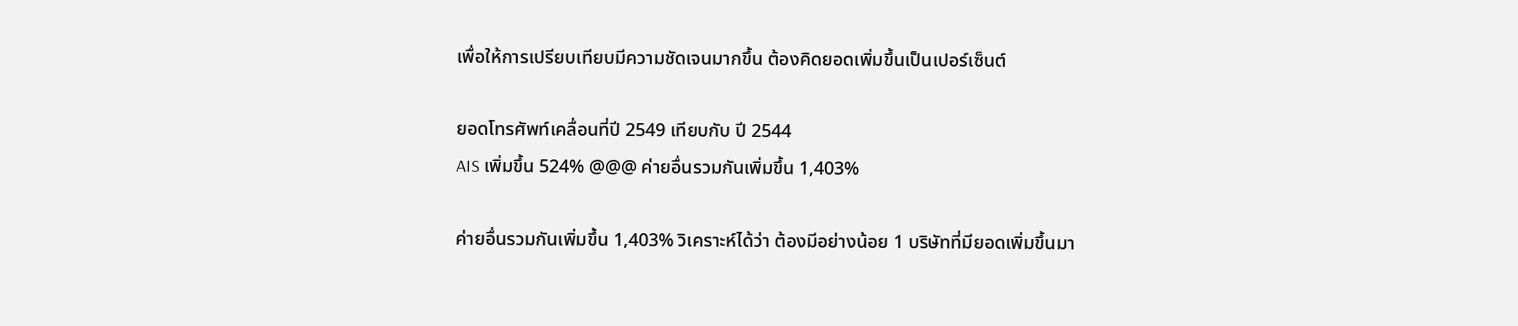เพื่อให้การเปรียบเทียบมีความชัดเจนมากขึ้น ต้องคิดยอดเพิ่มขึ้นเป็นเปอร์เซ็นต์

ยอดโทรศัพท์เคลื่อนที่ปี 2549 เทียบกับ ปี 2544
AIS เพิ่มขึ้น 524% @@@ ค่ายอื่นรวมกันเพิ่มขึ้น 1,403%

ค่ายอื่นรวมกันเพิ่มขึ้น 1,403% วิเคราะห์ได้ว่า ต้องมีอย่างน้อย 1 บริษัทที่มียอดเพิ่มขึ้นมา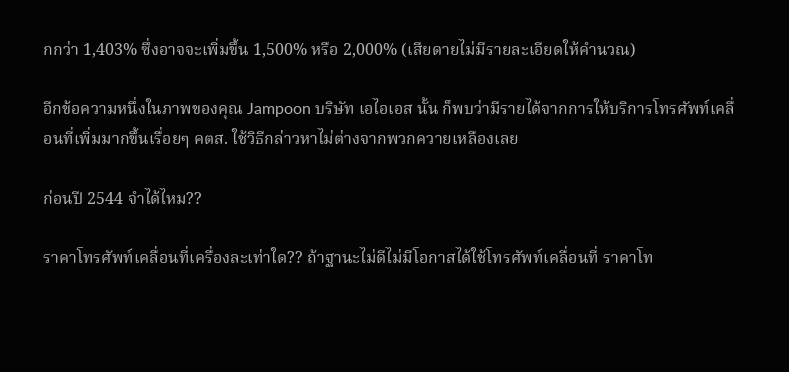กกว่า 1,403% ซึ่งอาจจะเพิ่มขึ้น 1,500% หรือ 2,000% (เสียดายไม่มีรายละเอียดให้คำนวณ)

อีกข้อความหนึ่งในภาพของคุณ Jampoon บริษัท เอไอเอส นั้น ก็พบว่ามีรายได้จากการให้บริการโทรศัพท์เคลื่อนที่เพิ่มมากขึ้นเรื่อยๆ คตส. ใช้วิธีกล่าวหาไม่ต่างจากพวกควายเหลืองเลย

ก่อนปี 2544 จำได้ไหม??

ราคาโทรศัพท์เคลื่อนที่เครื่องละเท่าใด?? ถ้าฐานะไม่ดีไม่มีโอกาสได้ใช้โทรศัพท์เคลื่อนที่ ราคาโท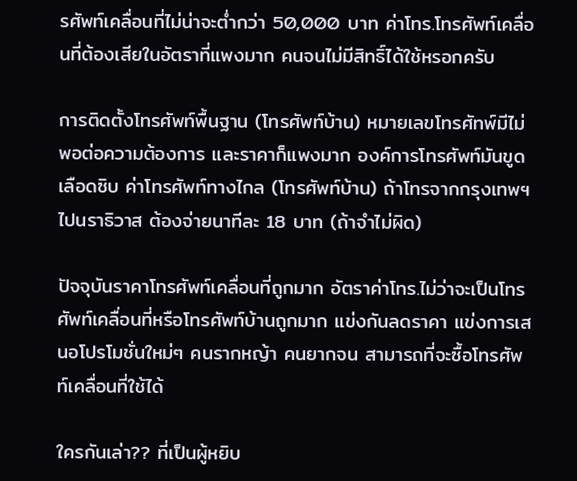รศัพท์เคลื่อนที่ไม่น่าจะต่ำกว่า 50,000 บาท ค่าโทร.โทรศัพท์เคลื่อนที่ต้องเสียในอัตราที่แพงมาก คนจนไม่มีสิทธิ์ได้ใช้หรอกครับ

การติดตั้งโทรศัพท์พื้นฐาน (โทรศัพท์บ้าน) หมายเลขโทรศัทพ์มีไม่พอต่อความต้องการ และราคาก็แพงมาก องค์การโทรศัพท์มันขูดเลือดซิบ ค่าโทรศัพท์ทางไกล (โทรศัพท์บ้าน) ถ้าโทรจากกรุงเทพฯไปนราธิวาส ต้องจ่ายนาทีละ 18 บาท (ถ้าจำไม่ผิด)

ปัจจุบันราคาโทรศัพท์เคลื่อนที่ถูกมาก อัตราค่าโทร.ไม่ว่าจะเป็นโทรศัพท์เคลื่อนที่หรือโทรศัพท์บ้านถูกมาก แข่งกันลดราคา แข่งการเสนอโปรโมชั่นใหม่ๆ คนรากหญ้า คนยากจน สามารถที่จะซื้อโทรศัพท์เคลื่อนที่ใช้ได้

ใครกันเล่า?? ที่เป็นผู้หยิบ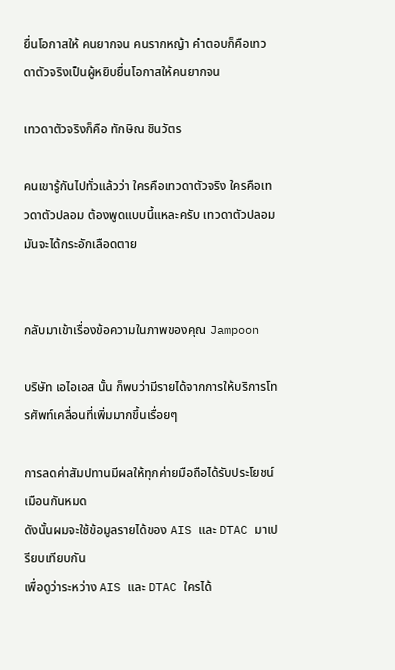ยื่นโอกาสให้ คนยากจน คนรากหญ้า คำตอบก็คือเทวดาตัวจริงเป็นผู้หยิบยื่นโอกาสให้คนยากจน

เทวดาตัวจริงก็คือ ทักษิณ ชินวัตร

คนเขารู้กันไปทั่วแล้วว่า ใครคือเทวดาตัวจริง ใครคือเทวดาตัวปลอม ต้องพูดแบบนี้แหละครับ เทวดาตัวปลอมมันจะได้กระอักเลือดตาย


กลับมาเข้าเรื่องข้อความในภาพของคุณ Jampoon

บริษัท เอไอเอส นั้น ก็พบว่ามีรายได้จากการให้บริการโทรศัพท์เคลื่อนที่เพิ่มมากขึ้นเรื่อยๆ

การลดค่าสัมปทานมีผลให้ทุกค่ายมือถือได้รับประโยชน์เมือนกันหมด
ดังนั้นผมจะใช้ข้อมูลรายได้ของ AIS และ DTAC มาเปรียบเทียบกัน
เพื่อดูว่าระหว่าง AIS และ DTAC ใครได้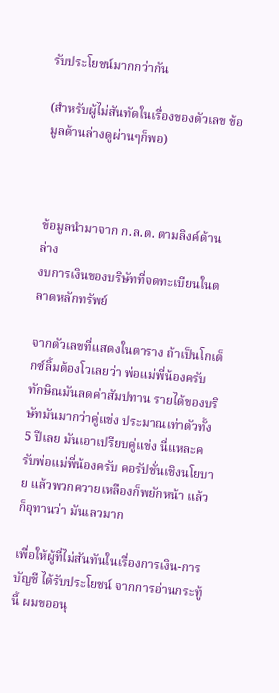รับประโยชน์มากกว่ากัน

(สำหรับผู้ไม่สันทัดในเรื่องของตัวเลข ข้อมูลด้านล่างดูผ่านๆก็พอ)



ข้อมูลนำมาจาก ก.ล.ต. ตามลิงค์ด้านล่าง
งบการเงินของบริษัทที่จดทะเบียนในตลาดหลักทรัพย์

จากตัวเลขที่แสดงในตาราง ถ้าเป็นโกเต็กซ์ลิ้มต้องโวเลยว่า พ่อแม่พี่น้องครับ ทักษิณมันลดค่าสัมปทาน รายได้ของบริษัทมันมากว่าคู่แข่ง ประมาณเท่าตัวทั้ง 5 ปีเลย มันเอาเปรียบคู่แข่ง นี่แหละครับพ่อแม่พี่น้องครับ คอรัปชั่นเชิงนโยบาย แล้วพวกควายเหลืองก็พยักหน้า แล้วก็อุทานว่า มันเลวมาก

เพื่อให้ผู้ที่ไม่สันทันในเรื่องการเงิน-การบัญชี ได้รับประโยชน์ จากการอ่านกระทู้นี้ ผมขออนุ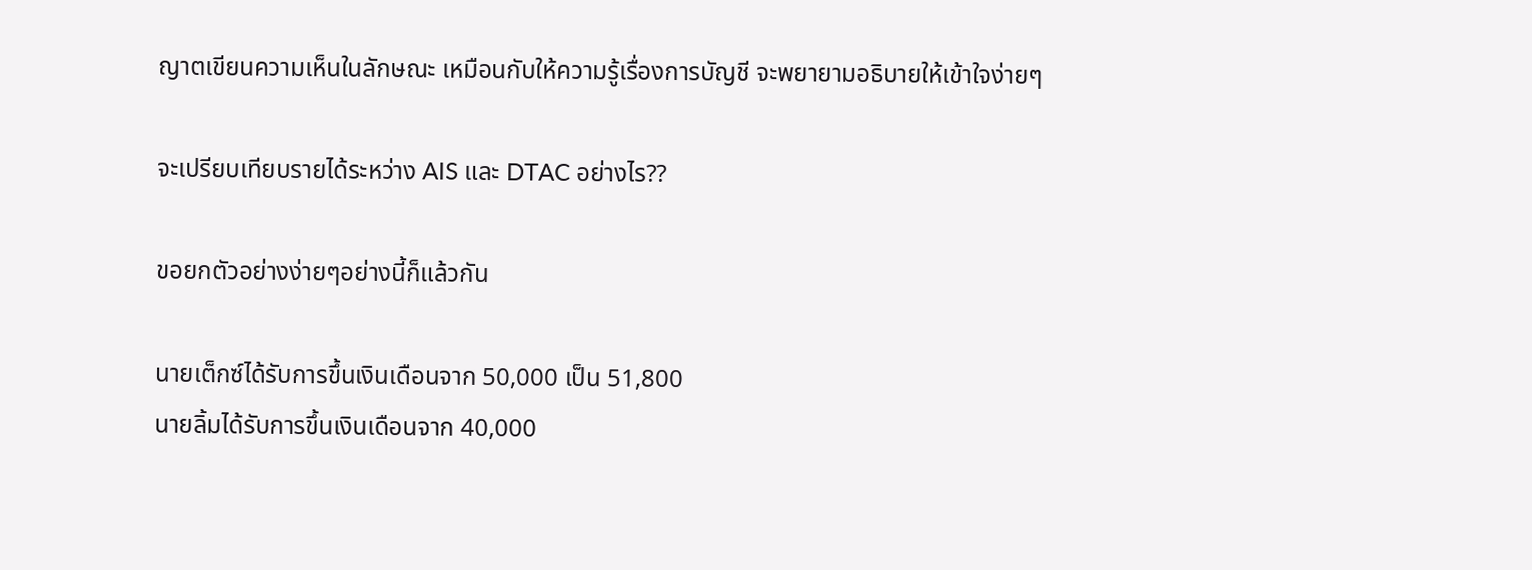ญาตเขียนความเห็นในลักษณะ เหมือนกับให้ความรู้เรื่องการบัญชี จะพยายามอธิบายให้เข้าใจง่ายๆ

จะเปรียบเทียบรายได้ระหว่าง AIS และ DTAC อย่างไร??

ขอยกตัวอย่างง่ายๆอย่างนี้ก็แล้วกัน

นายเต็กซ์ได้รับการขึ้นเงินเดือนจาก 50,000 เป็น 51,800
นายลิ้มได้รับการขึ้นเงินเดือนจาก 40,000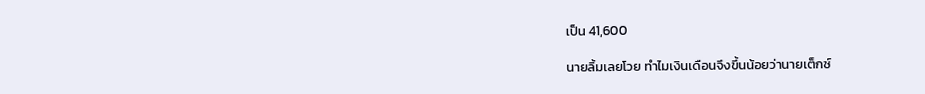เป็น 41,600

นายลิ้มเลยโวย ทำไมเงินเดือนจึงขึ้นน้อยว่านายเต็กซ์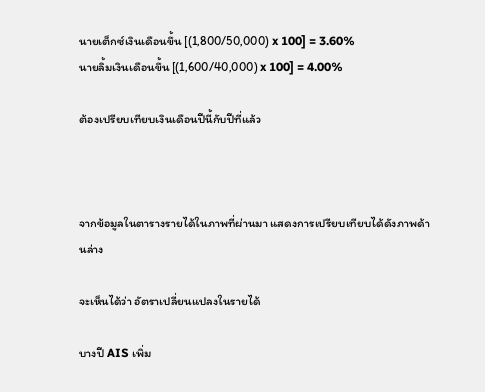นายเต็กซ์เงินเดือนขึ้น [(1,800/50,000) x 100] = 3.60%
นายลิ้มเงินเดือนขึ้น [(1,600/40,000) x 100] = 4.00%

ต้องเปรียบเทียบเงินเดือนปีนี้กับปีที่แล้ว



จากข้อมูลในตารางรายได้ในภาพที่ผ่านมา แสดงการเปรียบเทียบได้ดังภาพด้านล่าง

จะเห็นได้ว่า อัตราเปลี่ยนแปลงในรายได้

บางปี AIS เพิ่ม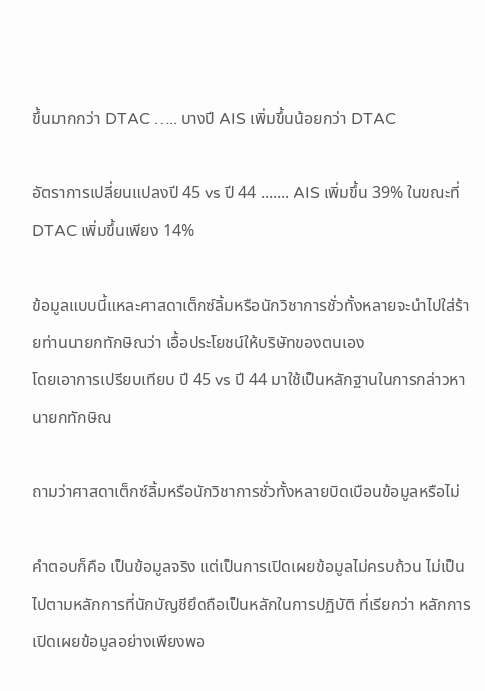ขึ้นมากกว่า DTAC ….. บางปี AIS เพิ่มขึ้นน้อยกว่า DTAC

อัตราการเปลี่ยนแปลงปี 45 vs ปี 44 ....... AIS เพิ่มขึ้น 39% ในขณะที่ DTAC เพิ่มขึ้นเพียง 14%

ข้อมูลแบบนี้แหละศาสดาเต็กซ์ลิ้มหรือนักวิชาการชั่วทั้งหลายจะนำไปใส่ร้ายท่านนายกทักษิณว่า เอื้อประโยชน์ให้บริษัทของตนเอง
โดยเอาการเปรียบเทียบ ปี 45 vs ปี 44 มาใช้เป็นหลักฐานในการกล่าวหานายกทักษิณ

ถามว่าศาสดาเต็กซ์ลิ้มหรือนักวิชาการชั่วทั้งหลายบิดเบือนข้อมูลหรือไม่

คำตอบก็คือ เป็นข้อมูลจริง แต่เป็นการเปิดเผยข้อมูลไม่ครบถ้วน ไม่เป็นไปตามหลักการที่นักบัญชียึดถือเป็นหลักในการปฏิบัติ ที่เรียกว่า หลักการเปิดเผยข้อมูลอย่างเพียงพอ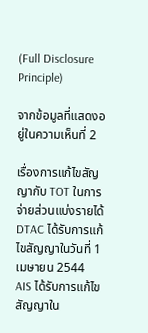(Full Disclosure Principle)

จากข้อมูลที่แสดงอยู่ในความเห็นที่ 2

เรื่องการแก้ไขสัญญากับ TOT ในการจ่ายส่วนแบ่งรายได้ DTAC ได้รับการแก้ไขสัญญาในวันที่ 1 เมษายน 2544
AIS ได้รับการแก้ไขสัญญาใน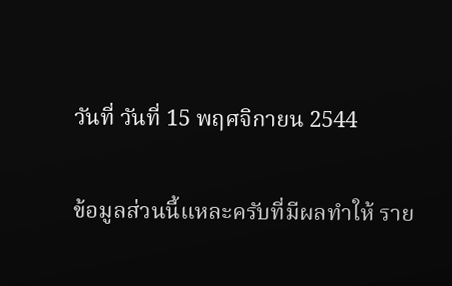วันที่ วันที่ 15 พฤศจิกายน 2544

ข้อมูลส่วนนี้แหละครับที่มีผลทำให้ ราย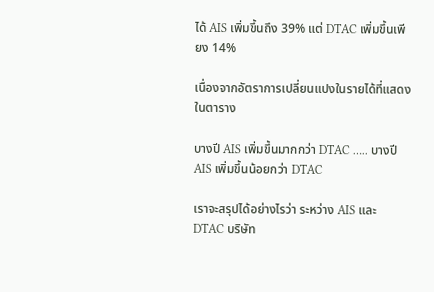ได้ AIS เพิ่มขึ้นถึง 39% แต่ DTAC เพิ่มขึ้นเพียง 14%

เนื่องจากอัตราการเปลี่ยนแปงในรายได้ที่แสดงในตาราง

บางปี AIS เพิ่มขึ้นมากกว่า DTAC ….. บางปี AIS เพิ่มขึ้นน้อยกว่า DTAC

เราจะสรุปได้อย่างไรว่า ระหว่าง AIS และ DTAC บริษัท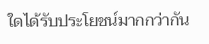ใดได้รับประโยชน์มากกว่ากัน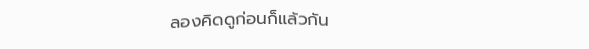ลองคิดดูก่อนก็แล้วกัน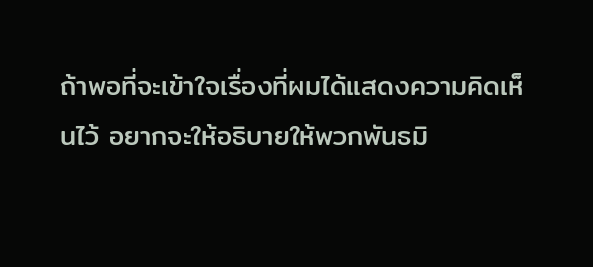ถ้าพอที่จะเข้าใจเรื่องที่ผมได้แสดงความคิดเห็นไว้ อยากจะให้อธิบายให้พวกพันธมิ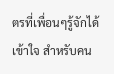ตรที่เพื่อนๆรู้จักได้เข้าใจ สำหรับคน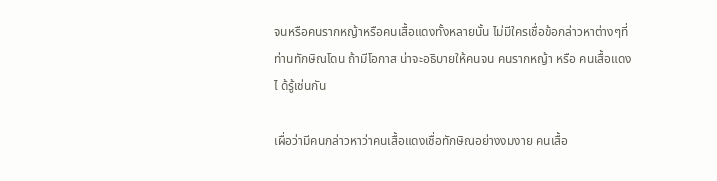จนหรือคนรากหญ้าหรือคนเสื้อแดงทั้งหลายนั้น ไม่มีใครเชื่อข้อกล่าวหาต่างๆที่ท่านทักษิณโดน ถ้ามีโอกาส น่าจะอธิบายให้คนจน คนรากหญ้า หรือ คนเสื้อแดงไ ด้รู้เช่นกัน

เผื่อว่ามีคนกล่าวหาว่าคนเสื้อแดงเชื่อทักษิณอย่างงมงาย คนเสื้อ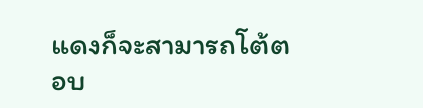แดงก็จะสามารถโต้ตอบ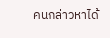คนกล่าวหาได้